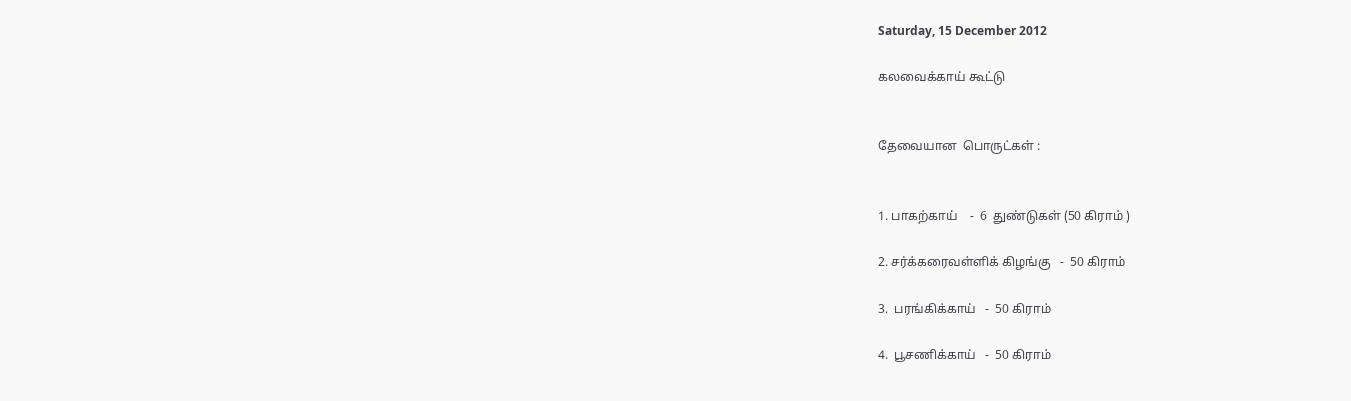Saturday, 15 December 2012

கலவைக்காய் கூட்டு


தேவையான  பொருட்கள் :


1. பாகற்காய்    -  6  துண்டுகள் (50 கிராம் )

2. சர்க்கரைவள்ளிக் கிழங்கு   -  50 கிராம்

3.  பரங்கிக்காய்   -  50 கிராம்

4.  பூசணிக்காய்   -  50 கிராம்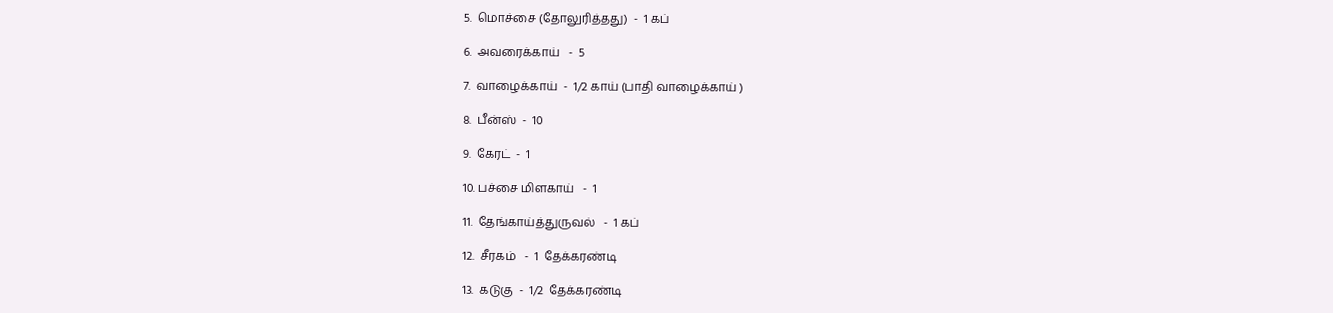5.  மொச்சை (தோலுரித்தது)  -  1 கப்

6.  அவரைக்காய்   -  5

7.  வாழைக்காய்  -  1/2 காய் (பாதி வாழைக்காய் )

8.  பீன்ஸ்  -  10

9.  கேரட்  -  1

10. பச்சை மிளகாய்   -  1

11.  தேங்காய்த்துருவல்   -  1 கப்

12.  சீரகம்   -  1  தேக்கரண்டி

13.  கடுகு  -  1/2  தேக்கரண்டி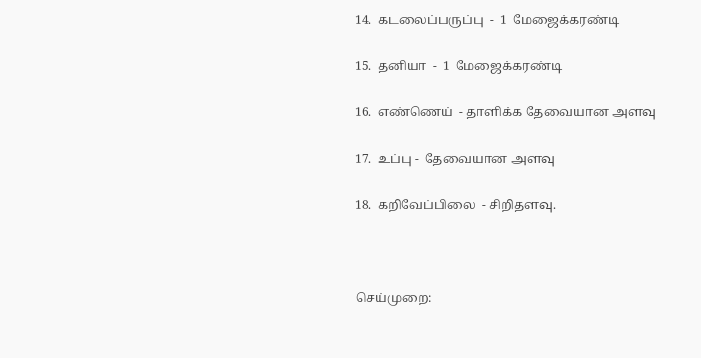14.  கடலைப்பருப்பு  -  1  மேஜைக்கரண்டி

15.  தனியா  -  1  மேஜைக்கரண்டி

16.  எண்ணெய்  - தாளிக்க தேவையான அளவு

17.  உப்பு -  தேவையான அளவு

18.  கறிவேப்பிலை  - சிறிதளவு.



செய்முறை: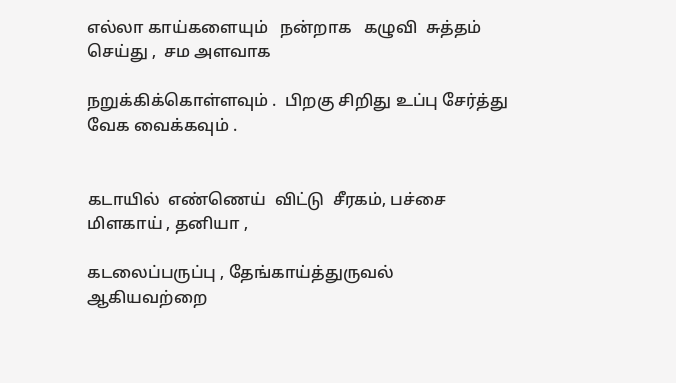எல்லா காய்களையும்   நன்றாக   கழுவி  சுத்தம் செய்து ,  சம அளவாக

நறுக்கிக்கொள்ளவும் .  பிறகு சிறிது உப்பு சேர்த்து வேக வைக்கவும் .


கடாயில்  எண்ணெய்  விட்டு  சீரகம், பச்சை மிளகாய் , தனியா ,

கடலைப்பருப்பு , தேங்காய்த்துருவல்   ஆகியவற்றை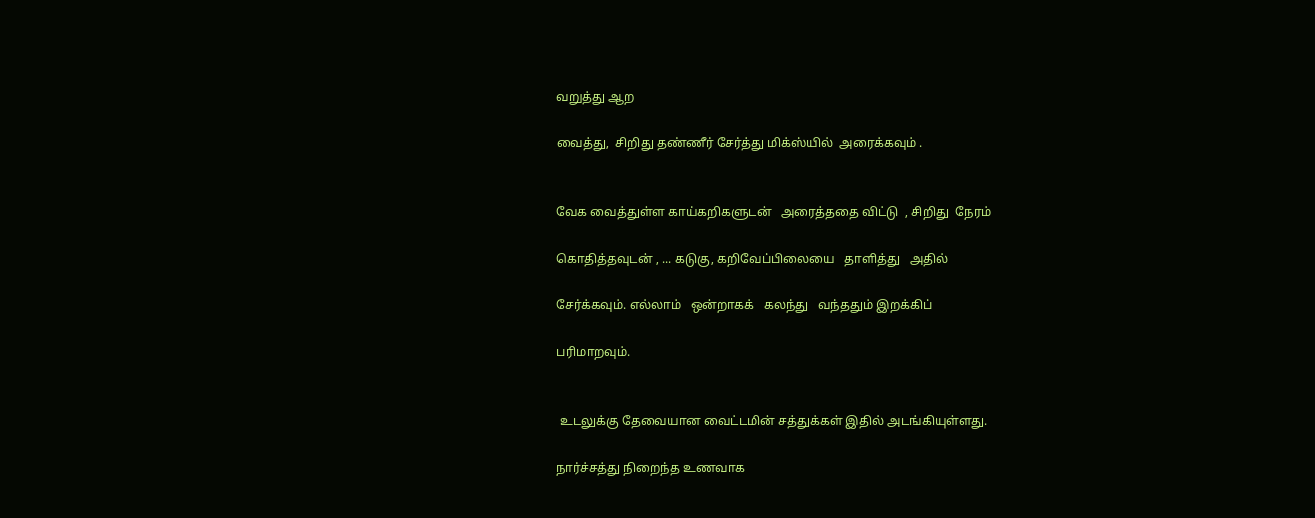வறுத்து ஆற

வைத்து,  சிறிது தண்ணீர் சேர்த்து மிக்ஸ்யில்  அரைக்கவும் .


வேக வைத்துள்ள காய்கறிகளுடன்   அரைத்ததை விட்டு  , சிறிது  நேரம்

கொதித்தவுடன் , ... கடுகு, கறிவேப்பிலையை   தாளித்து   அதில்

சேர்க்கவும். எல்லாம்   ஒன்றாகக்   கலந்து   வந்ததும் இறக்கிப்

பரிமாறவும்.


 உடலுக்கு தேவையான வைட்டமின் சத்துக்கள் இதில் அடங்கியுள்ளது.

நார்ச்சத்து நிறைந்த உணவாக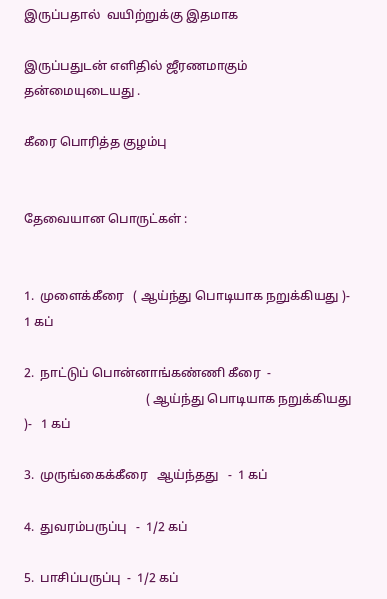இருப்பதால்  வயிற்றுக்கு இதமாக

இருப்பதுடன் எளிதில் ஜீரணமாகும் தன்மையுடையது .

கீரை பொரித்த குழம்பு


தேவையான பொருட்கள் :


1.  முளைக்கீரை   ( ஆய்ந்து பொடியாக நறுக்கியது )-   1 கப்

2.  நாட்டுப் பொன்னாங்கண்ணி கீரை  -
                                       ( ஆய்ந்து பொடியாக நறுக்கியது )-   1 கப்

3.  முருங்கைக்கீரை   ஆய்ந்தது   -  1 கப்

4.  துவரம்பருப்பு   -  1/2 கப்

5.  பாசிப்பருப்பு  -  1/2 கப்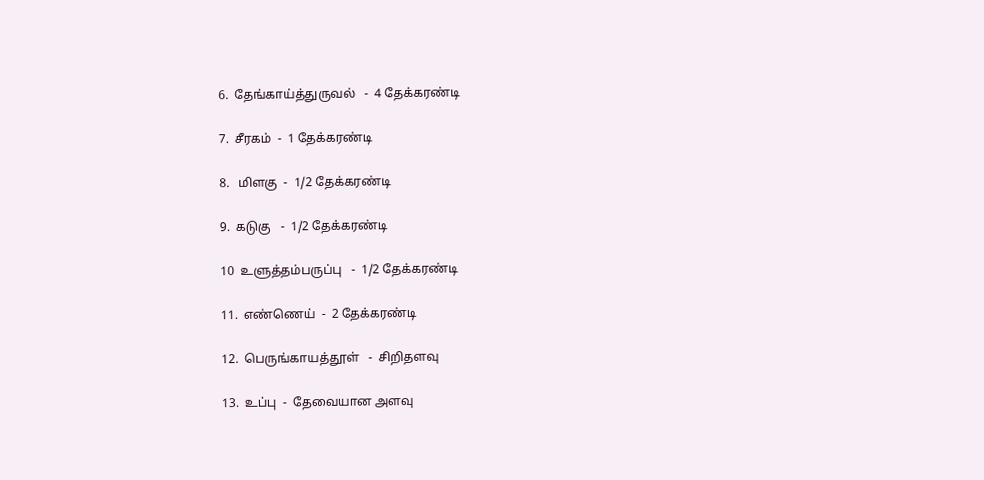6.  தேங்காய்த்துருவல்   -  4 தேக்கரண்டி

7.  சீரகம்  -  1 தேக்கரண்டி

8.   மிளகு  -  1/2 தேக்கரண்டி

9.  கடுகு   -  1/2 தேக்கரண்டி

10  உளுத்தம்பருப்பு   -  1/2 தேக்கரண்டி

11.  எண்ணெய்  -  2 தேக்கரண்டி

12.  பெருங்காயத்தூள்   -  சிறிதளவு

13.  உப்பு  -  தேவையான அளவு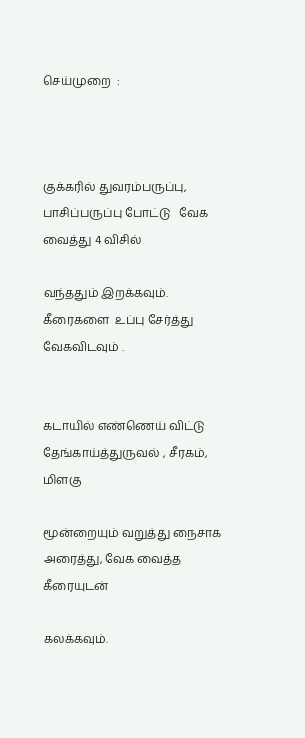செய்முறை  :



குக்கரில் துவரம்பருப்பு, பாசிப்பருப்பு போட்டு   வேக  வைத்து 4 விசில்

வந்ததும் இறக்கவும்.  கீரைகளை  உப்பு சேர்த்து வேகவிடவும் .


கடாயில் எண்ணெய் விட்டு தேங்காய்த்துருவல் , சீரகம், மிளகு

மூன்றையும் வறுத்து நைசாக அரைத்து, வேக வைத்த கீரையுடன்

கலக்கவும்.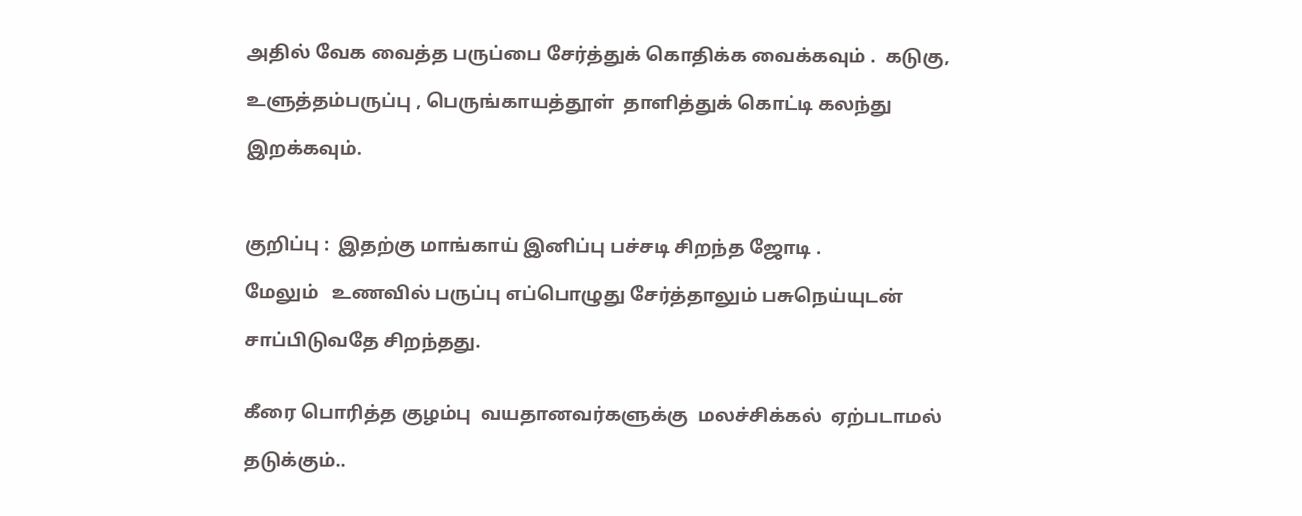அதில் வேக வைத்த பருப்பை சேர்த்துக் கொதிக்க வைக்கவும் .  கடுகு,

உளுத்தம்பருப்பு , பெருங்காயத்தூள்  தாளித்துக் கொட்டி கலந்து

இறக்கவும்.



குறிப்பு :  இதற்கு மாங்காய் இனிப்பு பச்சடி சிறந்த ஜோடி .

மேலும்   உணவில் பருப்பு எப்பொழுது சேர்த்தாலும் பசுநெய்யுடன்

சாப்பிடுவதே சிறந்தது.


கீரை பொரித்த குழம்பு  வயதானவர்களுக்கு  மலச்சிக்கல்  ஏற்படாமல்

தடுக்கும்..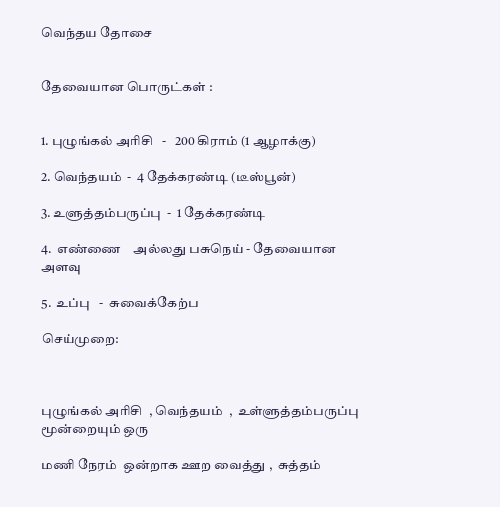வெந்தய தோசை


தேவையான பொருட்கள் :


1. புழுங்கல் அரிசி   -   200 கிராம் (1 ஆழாக்கு)

2. வெந்தயம்  -  4 தேக்கரண்டி (டீஸ்பூன்)

3. உளுத்தம்பருப்பு  -  1 தேக்கரண்டி

4.  எண்ணை    அல்லது பசுநெய் - தேவையான அளவு

5.  உப்பு   -  சுவைக்கேற்ப

செய்முறை:



புழுங்கல் அரிசி  , வெந்தயம்  ,  உள்ளுத்தம்பருப்பு  மூன்றையும் ஒரு

மணி நேரம்  ஒன்றாக ஊற வைத்து ,  சுத்தம்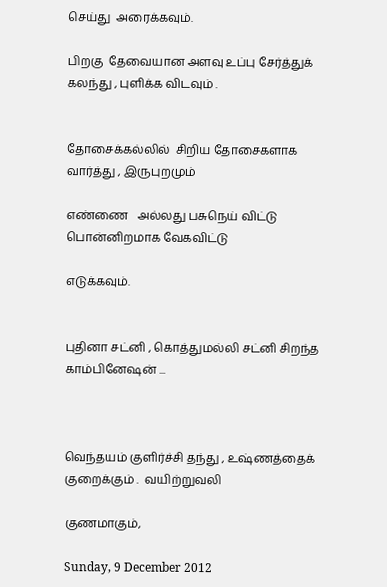செய்து  அரைக்கவும்.

பிறகு  தேவையான அளவு உப்பு சேர்த்துக்  கலந்து , புளிக்க விடவும் .


தோசைக்கல்லில்  சிறிய தோசைகளாக வார்த்து , இருபுறமும்

எண்ணை   அல்லது பசுநெய் விட்டு பொன்னிறமாக வேகவிட்டு

எடுக்கவும்.


புதினா சட்னி , கொத்துமல்லி சட்னி சிறந்த காம்பினேஷன் ...



வெந்தயம் குளிர்ச்சி தந்து , உஷ்ணத்தைக் குறைக்கும் .  வயிற்றுவலி

குணமாகும்,

Sunday, 9 December 2012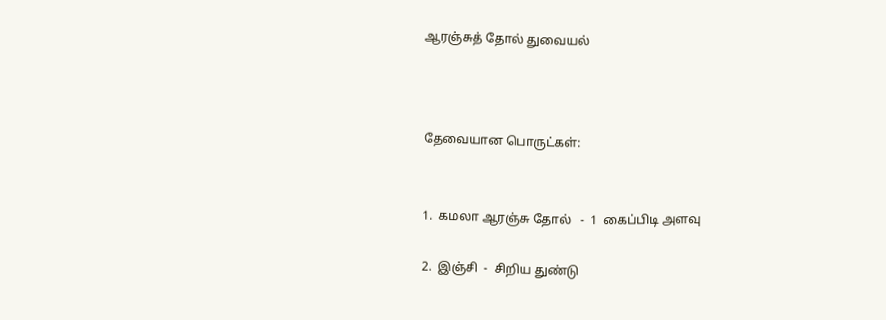ஆரஞ்சுத் தோல் துவையல்



தேவையான பொருட்கள்:


1.  கமலா ஆரஞ்சு தோல்   -  1  கைப்பிடி அளவு

2.  இஞ்சி  -  சிறிய துண்டு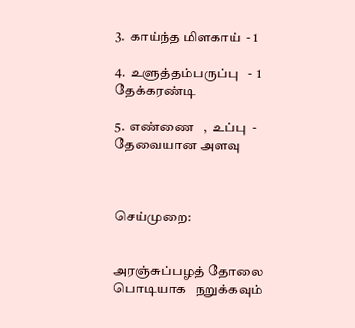3.  காய்ந்த மிளகாய்  - 1

4.  உளுத்தம்பருப்பு   -  1 தேக்கரண்டி

5.  எண்ணை   ,  உப்பு  - தேவையான அளவு



செய்முறை:


அரஞ்சுப்பழத் தோலை பொடியாக   நறுக்கவும்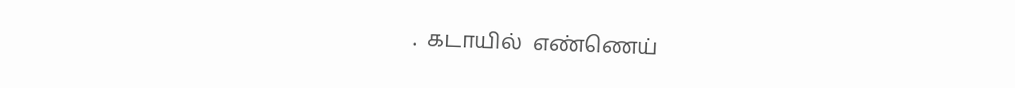.  கடாயில்  எண்ணெய்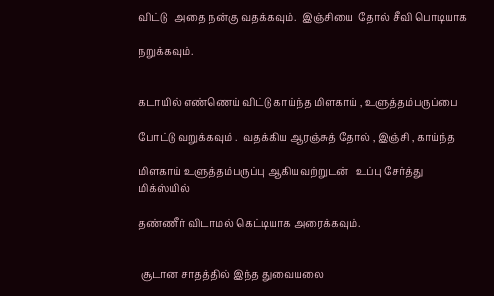விட்டு   அதை நன்கு வதக்கவும்.  இஞ்சியை  தோல் சீவி பொடியாக

நறுக்கவும்.


கடாயில் எண்ணெய் விட்டு காய்ந்த மிளகாய் , உளுத்தம்பருப்பை

போட்டு வறுக்கவும் .  வதக்கிய ஆரஞ்சுத் தோல் , இஞ்சி , காய்ந்த

மிளகாய் உளுத்தம்பருப்பு ஆகியவற்றுடன்   உப்பு சேர்த்து மிக்ஸ்யில்

தண்ணீர் விடாமல் கெட்டியாக அரைக்கவும்.


 சூடான சாதத்தில் இந்த துவையலை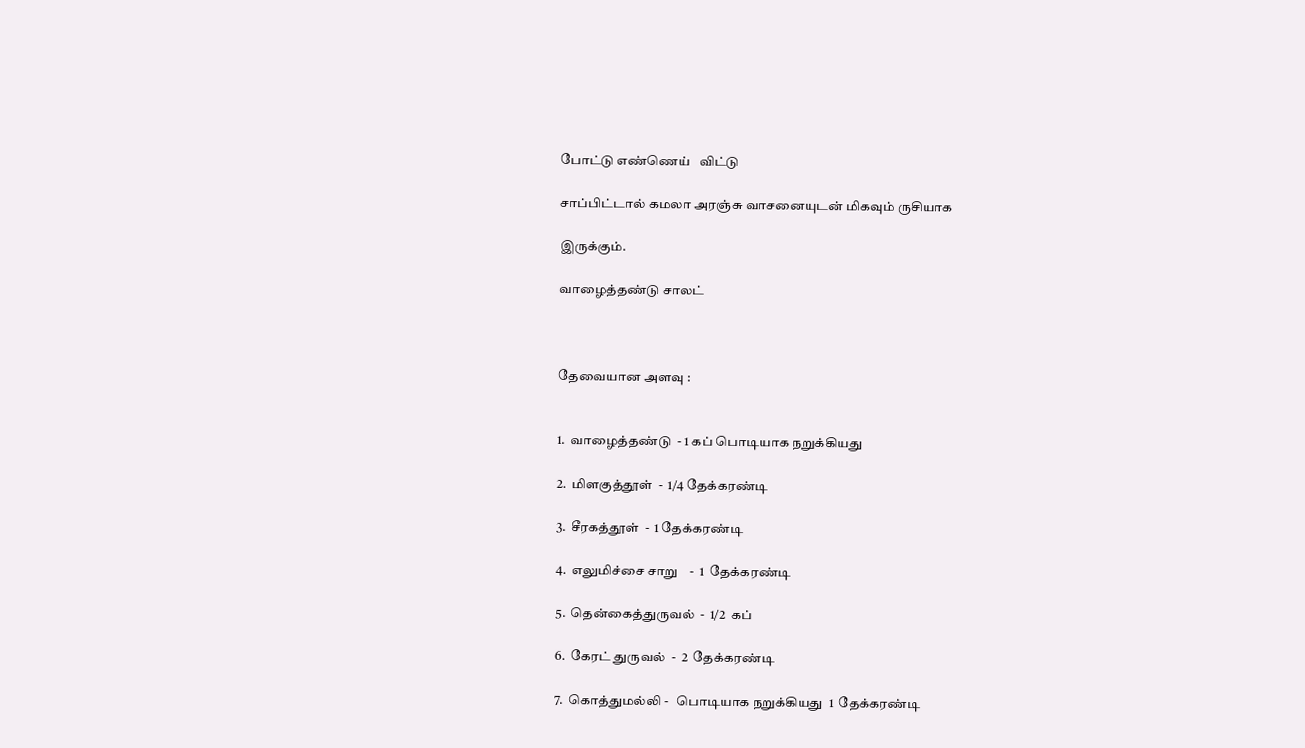போட்டு எண்ணெய்   விட்டு

சாப்பிட்டால் கமலா அரஞ்சு வாசனையுடன் மிகவும் ருசியாக

இருக்கும்.

வாழைத்தண்டு சாலட்



தேவையான அளவு :


1.  வாழைத்தண்டு  - 1 கப் பொடியாக நறுக்கியது

2.  மிளகுத்தூள்  -  1/4 தேக்கரண்டி

3.  சீரகத்தூள்  -  1 தேக்கரண்டி

4.  எலுமிச்சை சாறு    -  1  தேக்கரண்டி

5.  தென்கைத்துருவல்  -  1/2  கப்

6.  கேரட் துருவல்  -  2  தேக்கரண்டி

7.  கொத்துமல்லி -   பொடியாக நறுக்கியது  1  தேக்கரண்டி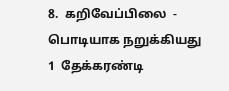8.  கறிவேப்பிலை  -  பொடியாக நறுக்கியது  1  தேக்கரண்டி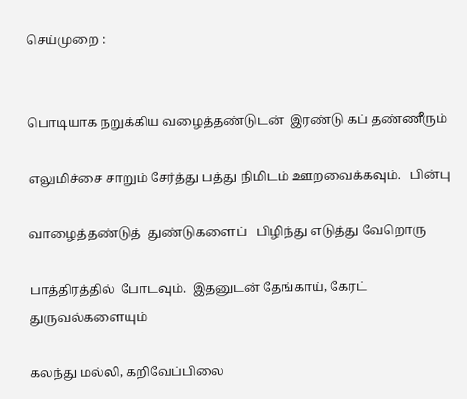செய்முறை :


பொடியாக நறுக்கிய வழைத்தண்டுடன்  இரண்டு கப் தண்ணீரும்

எலுமிச்சை சாறும் சேர்த்து பத்து நிமிடம் ஊறவைக்கவும்.   பின்பு

வாழைத்தண்டுத்  துண்டுகளைப்   பிழிந்து எடுத்து வேறொரு

பாத்திரத்தில்  போடவும்.  இதனுடன் தேங்காய், கேரட் துருவல்களையும்

கலந்து மல்லி, கறிவேப்பிலை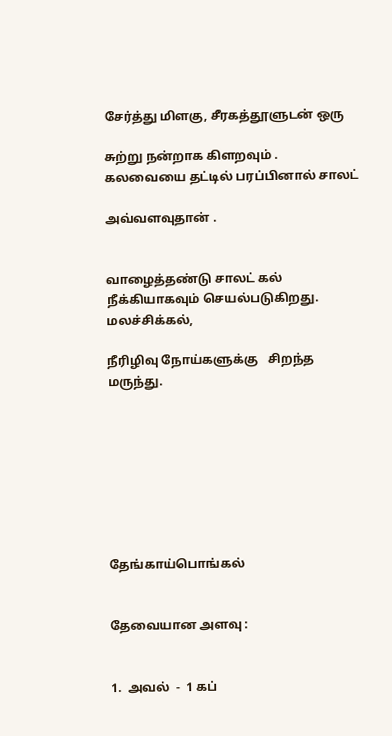சேர்த்து மிளகு, சீரகத்தூளுடன் ஒரு

சுற்று நன்றாக கிளறவும் .  கலவையை தட்டில் பரப்பினால் சாலட்

அவ்வளவுதான் .


வாழைத்தண்டு சாலட் கல் நீக்கியாகவும் செயல்படுகிறது. மலச்சிக்கல்,

நீரிழிவு நோய்களுக்கு   சிறந்த மருந்து.








தேங்காய்பொங்கல்


தேவையான அளவு :


1.  அவல்  -  1 கப்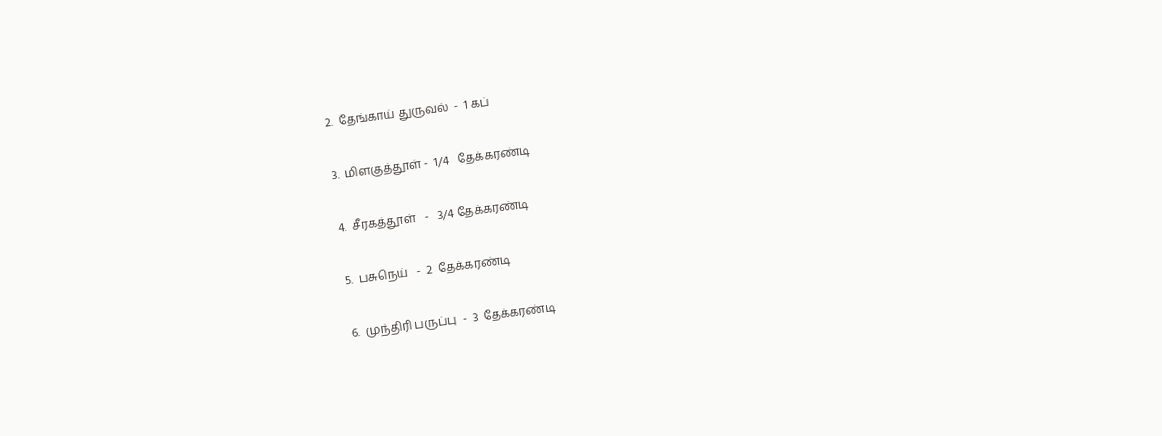2.  தேங்காய் துருவல்  -  1 கப்

3.  மிளகுத்தூள் -  1/4   தேக்கரண்டி

4.  சீரகத்தூள்   -   3/4 தேக்கரண்டி

5.  பசுநெய்   -  2  தேக்கரண்டி

6.  முந்திரி பருப்பு  -  3  தேக்கரண்டி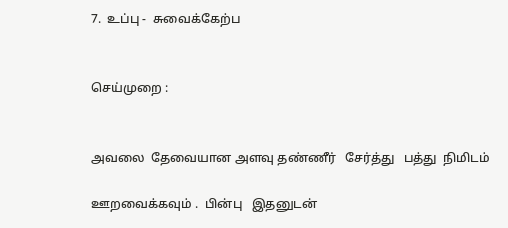7.  உப்பு -  சுவைக்கேற்ப


செய்முறை :


அவலை  தேவையான அளவு தண்ணீர்   சேர்த்து   பத்து  நிமிடம்

ஊறவைக்கவும் .  பின்பு   இதனுடன்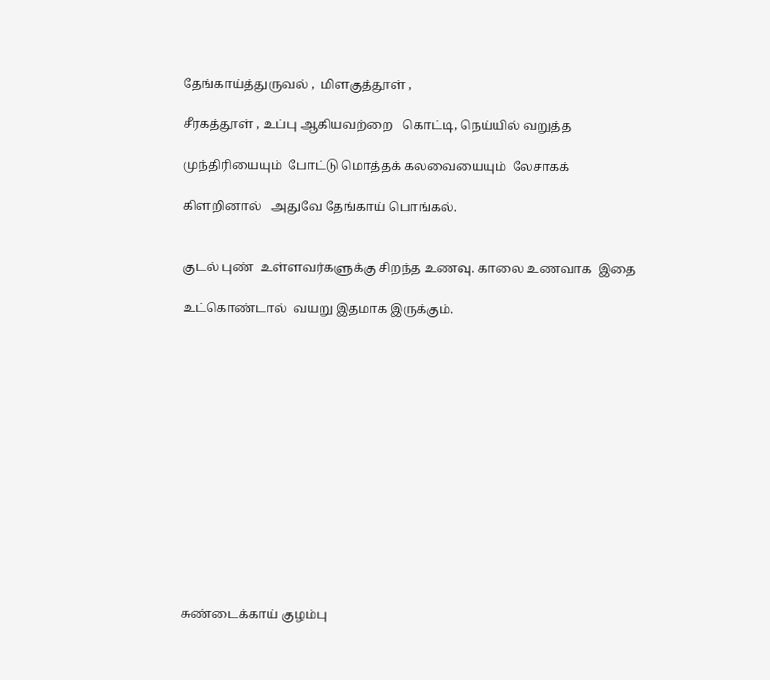தேங்காய்த்துருவல் ,  மிளகுத்தூள் ,

சீரகத்தூள் , உப்பு ஆகியவற்றை   கொட்டி, நெய்யில் வறுத்த

முந்திரியையும்  போட்டு மொத்தக் கலவையையும்  லேசாகக்

கிளறினால்   அதுவே தேங்காய் பொங்கல்.


குடல் புண்  உள்ளவர்களுக்கு சிறந்த உணவு. காலை உணவாக  இதை

உட்கொண்டால்  வயறு இதமாக இருக்கும்.














சுண்டைக்காய் குழம்பு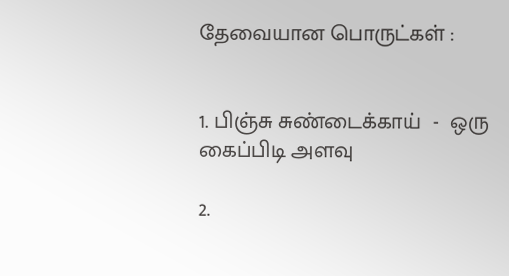தேவையான பொருட்கள் :


1. பிஞ்சு சுண்டைக்காய்  -  ஒரு கைப்பிடி அளவு

2.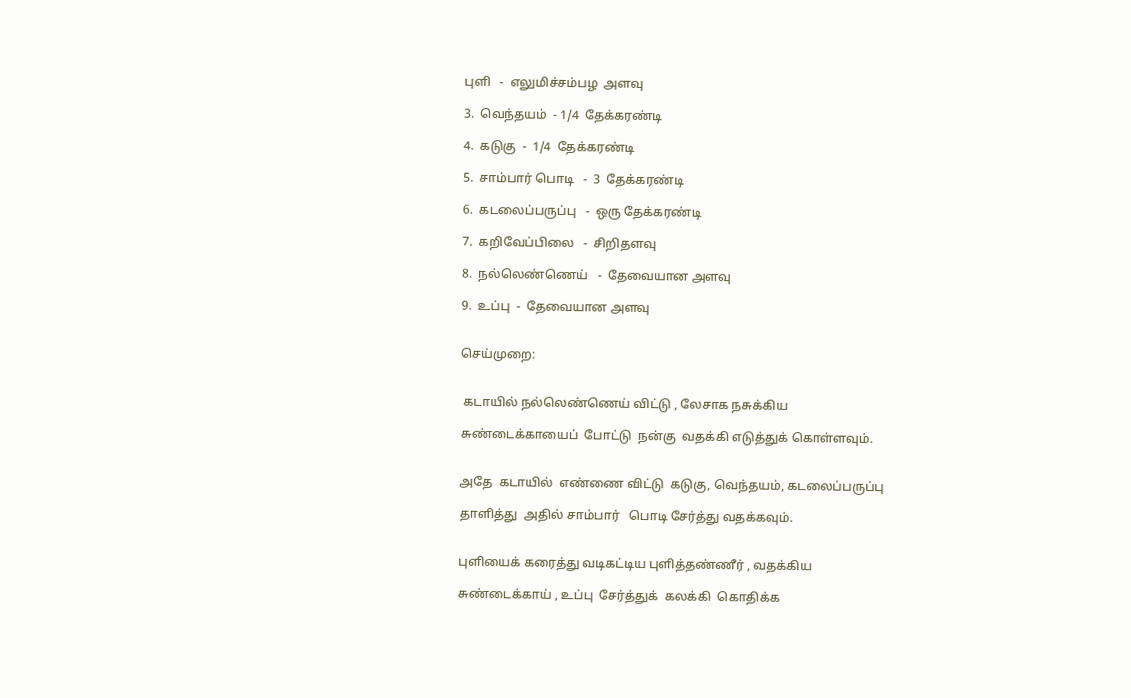புளி   -  எலுமிச்சம்பழ  அளவு

3.  வெந்தயம்  - 1/4  தேக்கரண்டி

4.  கடுகு  -  1/4  தேக்கரண்டி

5.  சாம்பார் பொடி   -  3  தேக்கரண்டி

6.  கடலைப்பருப்பு   -  ஒரு தேக்கரண்டி

7.  கறிவேப்பிலை   -  சிறிதளவு

8.  நல்லெண்ணெய்   -  தேவையான அளவு

9.  உப்பு  -  தேவையான அளவு


செய்முறை:


 கடாயில் நல்லெண்ணெய் விட்டு , லேசாக நசுக்கிய

சுண்டைக்காயைப்  போட்டு  நன்கு  வதக்கி எடுத்துக் கொள்ளவும்.


அதே  கடாயில்  எண்ணை விட்டு  கடுகு, வெந்தயம், கடலைப்பருப்பு

தாளித்து  அதில் சாம்பார்   பொடி சேர்த்து வதக்கவும்.


புளியைக் கரைத்து வடிகட்டிய புளித்தண்ணீர் , வதக்கிய

சுண்டைக்காய் , உப்பு  சேர்த்துக்  கலக்கி  கொதிக்க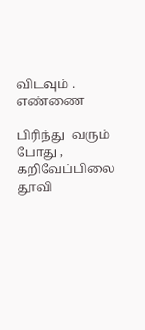விடவும் .  எண்ணை

பிரிந்து  வரும்  போது ,  கறிவேப்பிலை  தூவி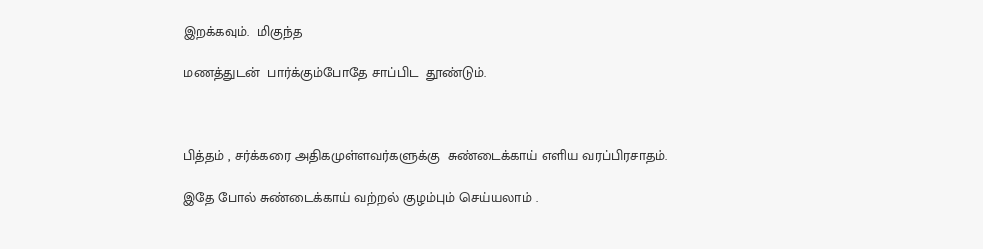இறக்கவும்.  மிகுந்த

மணத்துடன்  பார்க்கும்போதே சாப்பிட  தூண்டும்.



பித்தம் , சர்க்கரை அதிகமுள்ளவர்களுக்கு  சுண்டைக்காய் எளிய வரப்பிரசாதம்.

இதே போல் சுண்டைக்காய் வற்றல் குழம்பும் செய்யலாம் .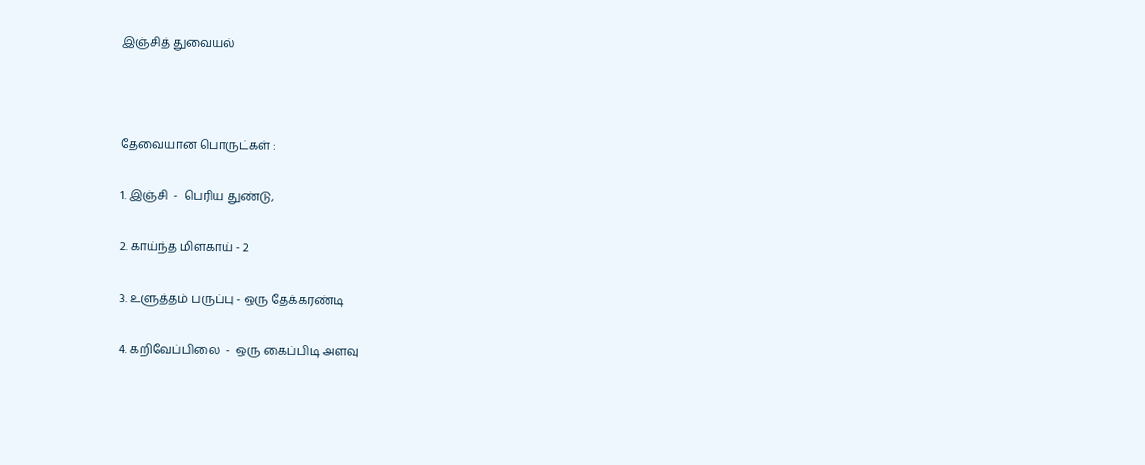இஞ்சித் துவையல்



தேவையான பொருட்கள் :

1. இஞ்சி  -  பெரிய துண்டு,

2. காய்ந்த மிளகாய் - 2

3. உளுத்தம் பருப்பு - ஒரு தேக்கரண்டி

4. கறிவேப்பிலை  -  ஒரு கைப்பிடி அளவு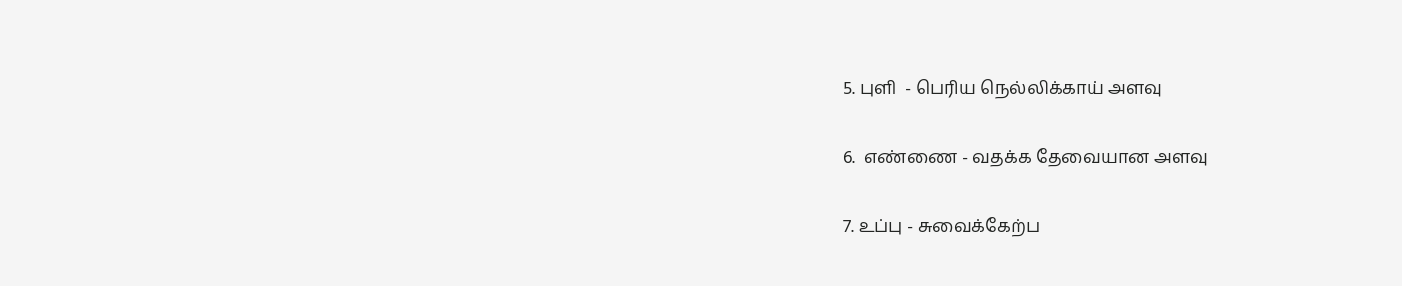5. புளி  - பெரிய நெல்லிக்காய் அளவு

6.  எண்ணை - வதக்க தேவையான அளவு

7. உப்பு - சுவைக்கேற்ப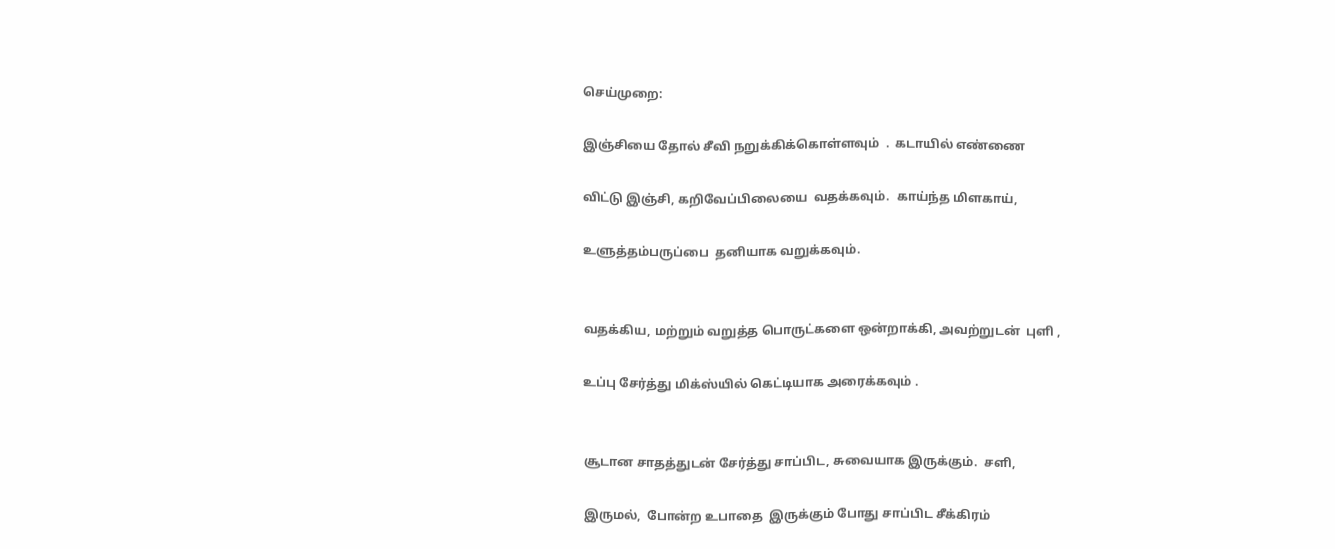செய்முறை:

இஞ்சியை தோல் சீவி நறுக்கிக்கொள்ளவும்  .  கடாயில் எண்ணை

விட்டு இஞ்சி, கறிவேப்பிலையை  வதக்கவும்.  காய்ந்த மிளகாய்,

உளுத்தம்பருப்பை  தனியாக வறுக்கவும்.


வதக்கிய, மற்றும் வறுத்த பொருட்களை ஒன்றாக்கி, அவற்றுடன்  புளி ,

உப்பு சேர்த்து மிக்ஸ்யில் கெட்டியாக அரைக்கவும் .


சூடான சாதத்துடன் சேர்த்து சாப்பிட, சுவையாக இருக்கும்.  சளி,

இருமல்,  போன்ற உபாதை  இருக்கும் போது சாப்பிட சீக்கிரம்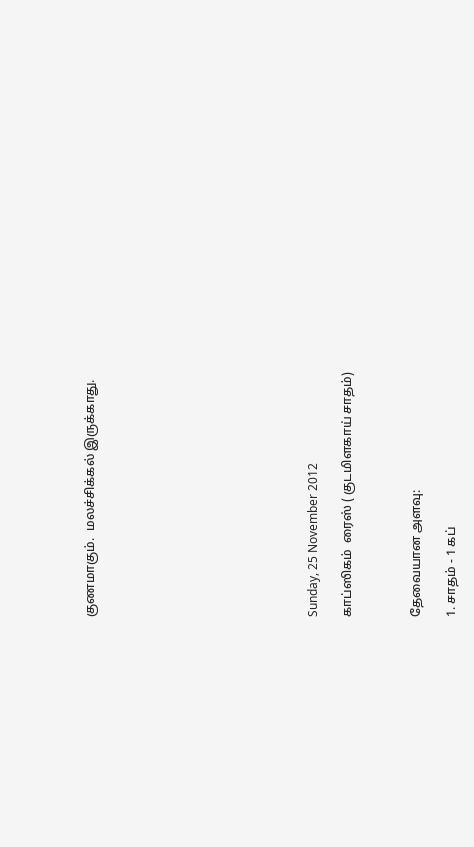குணமாகும்.  மலச்சிக்கல் இருக்காது.












Sunday, 25 November 2012

காப்ஸிகம்  ரைஸ் ( குடமிளகாய் சாதம்)



தேவையான அளவு:

1. சாதம் - 1 கப்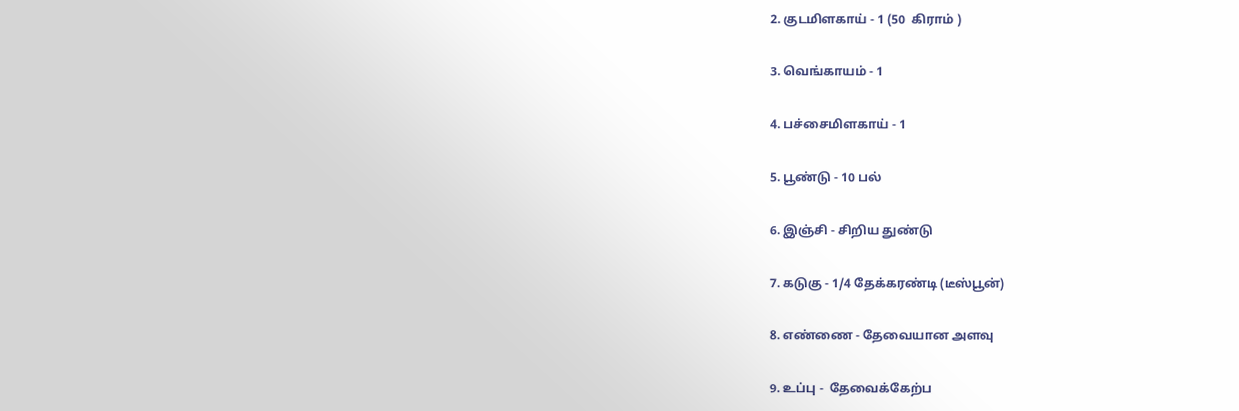2. குடமிளகாய் - 1 (50  கிராம் )

3. வெங்காயம் - 1

4. பச்சைமிளகாய் - 1

5. பூண்டு - 10 பல்

6. இஞ்சி - சிறிய துண்டு

7. கடுகு - 1/4 தேக்கரண்டி (டீஸ்பூன்)

8. எண்ணை - தேவையான அளவு

9. உப்பு -  தேவைக்கேற்ப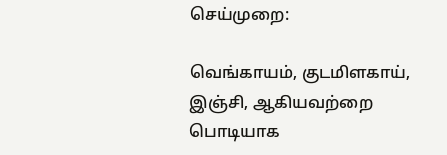செய்முறை:

வெங்காயம், குடமிளகாய்,  இஞ்சி, ஆகியவற்றை பொடியாக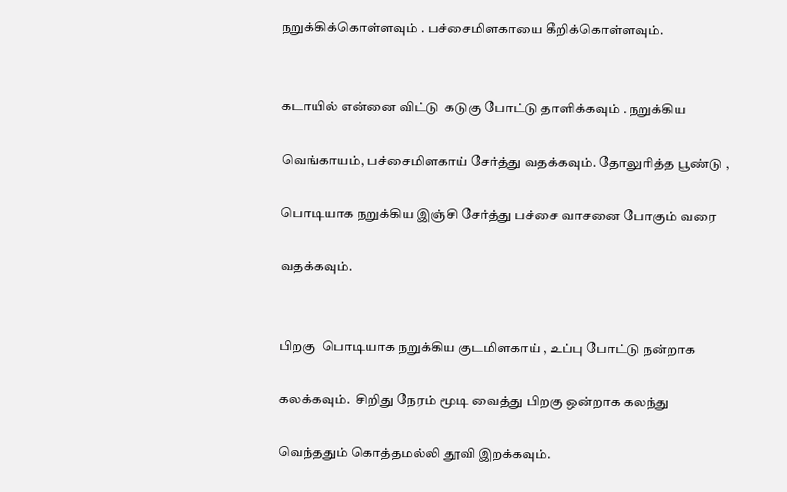நறுக்கிக்கொள்ளவும் . பச்சைமிளகாயை கீறிக்கொள்ளவும்.


கடாயில் என்னை விட்டு  கடுகு போட்டு தாளிக்கவும் . நறுக்கிய

வெங்காயம், பச்சைமிளகாய் சேர்த்து வதக்கவும். தோலுரித்த பூண்டு ,

பொடியாக நறுக்கிய இஞ்சி சேர்த்து பச்சை வாசனை போகும் வரை

வதக்கவும்.


பிறகு  பொடியாக நறுக்கிய குடமிளகாய் , உப்பு போட்டு நன்றாக

கலக்கவும்.  சிறிது நேரம் மூடி வைத்து பிறகு ஒன்றாக கலந்து

வெந்ததும் கொத்தமல்லி தூவி இறக்கவும்.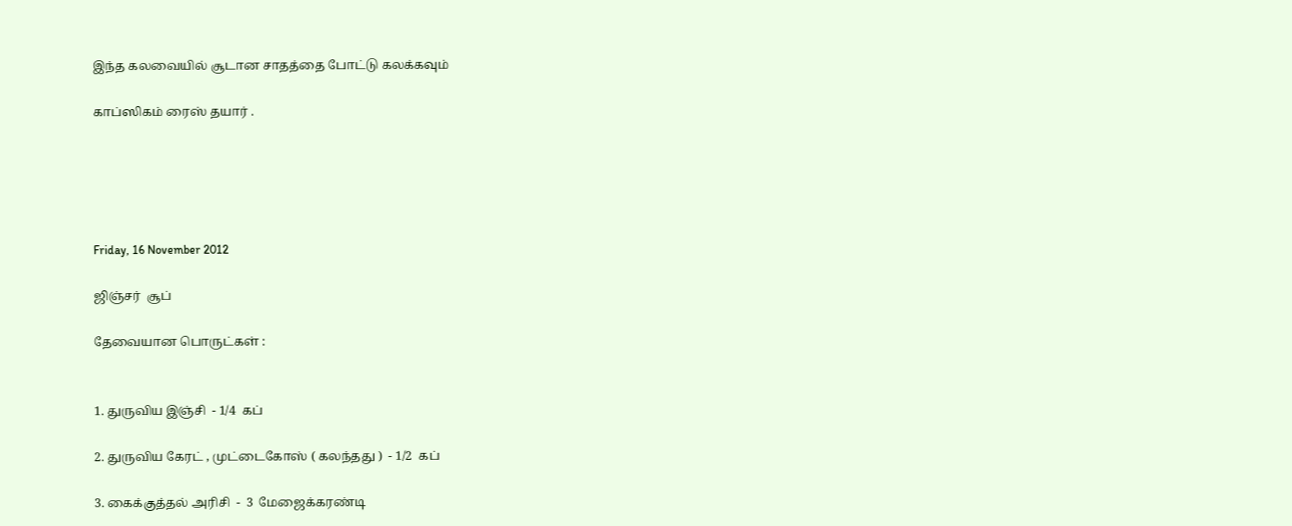இந்த கலவையில் சூடான சாதத்தை போட்டு கலக்கவும்

காப்ஸிகம் ரைஸ் தயார் .





Friday, 16 November 2012

ஜிஞ்சர்  சூப்

தேவையான பொருட்கள் :


1. துருவிய இஞ்சி  - 1/4  கப்

2. துருவிய கேரட் , முட்டைகோஸ் ( கலந்தது )  - 1/2  கப்

3. கைக்குத்தல் அரிசி  -  3  மேஜைக்கரண்டி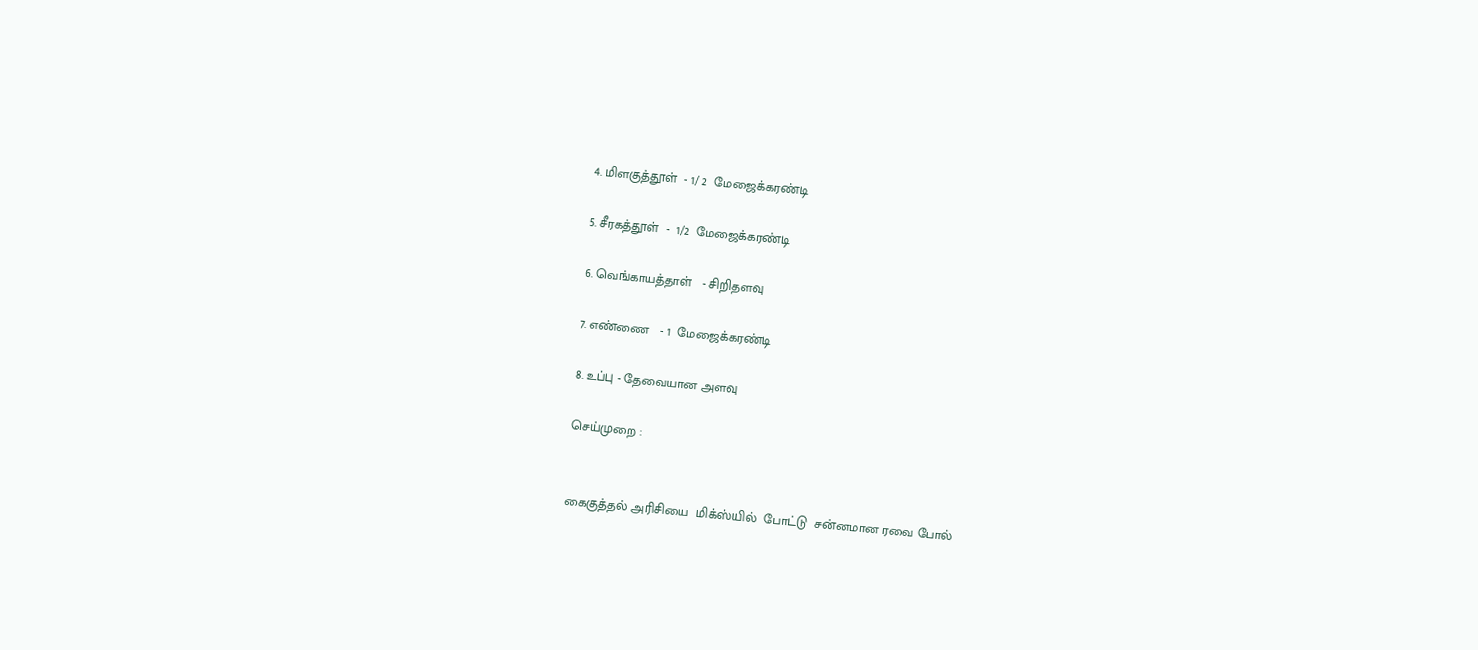4. மிளகுத்தூள்  - 1/ 2  மேஜைக்கரண்டி

5. சீரகத்தூள்  -  1/2  மேஜைக்கரண்டி

6. வெங்காயத்தாள்   - சிறிதளவு

7. எண்ணை   - 1  மேஜைக்கரண்டி

8. உப்பு - தேவையான அளவு

செய்முறை :


கைகுத்தல் அரிசியை  மிக்ஸ்யில்  போட்டு  சன்னமான ரவை போல்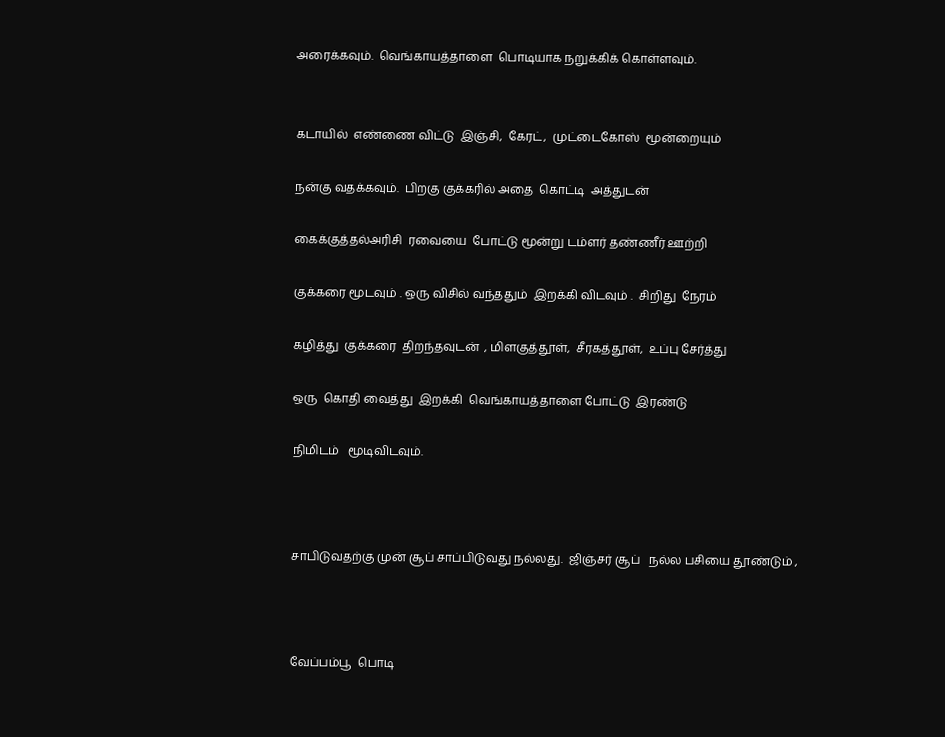அரைக்கவும்.  வெங்காயத்தாளை  பொடியாக நறுக்கிக் கொள்ளவும்.


கடாயில்  எண்ணை விட்டு  இஞ்சி,  கேரட்,  முட்டைகோஸ்  மூன்றையும்

நன்கு வதக்கவும்.  பிறகு குக்கரில் அதை  கொட்டி  அத்துடன்

கைக்குத்தல்அரிசி  ரவையை  போட்டு மூன்று டம்ளர் தண்ணீர் ஊற்றி

குக்கரை மூடவும் . ஒரு விசில் வந்ததும்  இறக்கி விடவும் .  சிறிது  நேரம்

கழித்து  குக்கரை  திறந்தவுடன்  , மிளகுத்தூள்,  சீரகத்தூள்,  உப்பு சேர்த்து

ஒரு  கொதி வைத்து  இறக்கி  வெங்காயத்தாளை போட்டு  இரண்டு

நிமிடம்   மூடிவிடவும்.



சாபிடுவதற்கு முன் சூப் சாப்பிடுவது நல்லது.  ஜிஞ்சர் சூப்   நல்ல பசியை தூண்டும் ,



வேப்பம்பூ  பொடி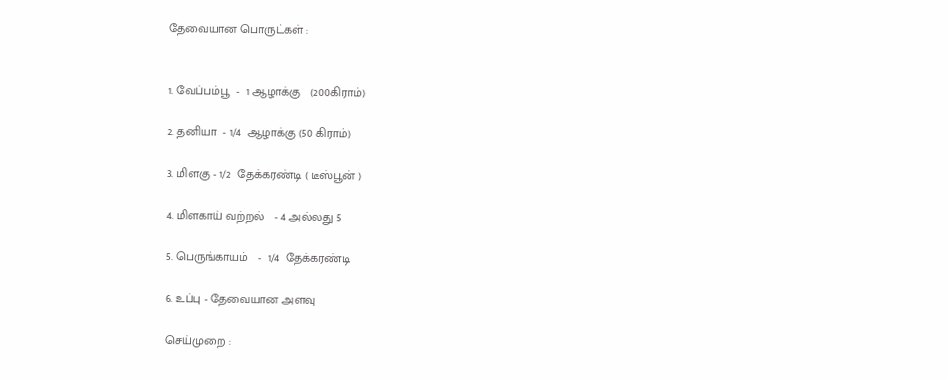தேவையான பொருட்கள் :


1. வேப்பம்பூ  -  1 ஆழாக்கு   (200கிராம்)

2. தனியா  - 1/4  ஆழாக்கு (50 கிராம்)

3. மிளகு - 1/2  தேக்கரண்டி ( டீஸ்பூன் )

4. மிளகாய் வற்றல்   - 4 அல்லது 5

5. பெருங்காயம்   -  1/4  தேக்கரண்டி

6. உப்பு - தேவையான அளவு

செய்முறை :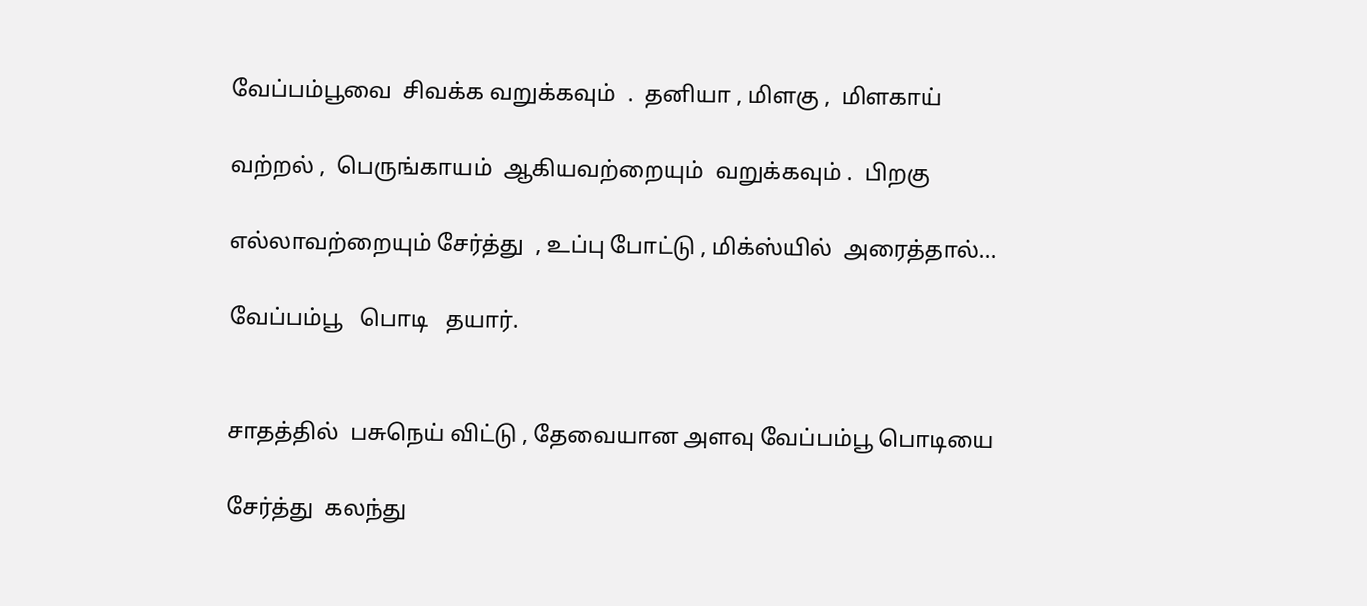வேப்பம்பூவை  சிவக்க வறுக்கவும்  .  தனியா , மிளகு ,  மிளகாய்

வற்றல் ,  பெருங்காயம்  ஆகியவற்றையும்  வறுக்கவும் .  பிறகு

எல்லாவற்றையும் சேர்த்து  , உப்பு போட்டு , மிக்ஸ்யில்  அரைத்தால்...

வேப்பம்பூ   பொடி   தயார்.


சாதத்தில்  பசுநெய் விட்டு , தேவையான அளவு வேப்பம்பூ பொடியை

சேர்த்து  கலந்து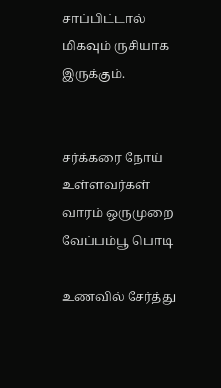சாப்பிட்டால்  மிகவும் ருசியாக இருக்கும்.


சர்க்கரை நோய் உள்ளவர்கள்   வாரம் ஒருமுறை  வேப்பம்பூ பொடி

உணவில் சேர்த்து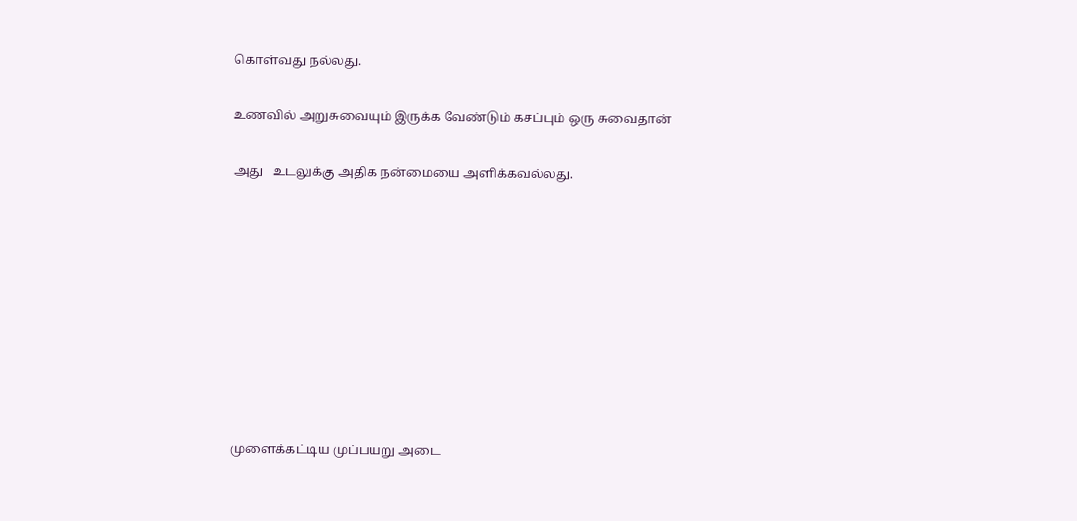கொள்வது நல்லது.

உணவில் அறுசுவையும் இருக்க வேண்டும் கசப்பும் ஒரு சுவைதான்

அது   உடலுக்கு அதிக நன்மையை அளிக்கவல்லது.









முளைக்கட்டிய முப்பயறு அடை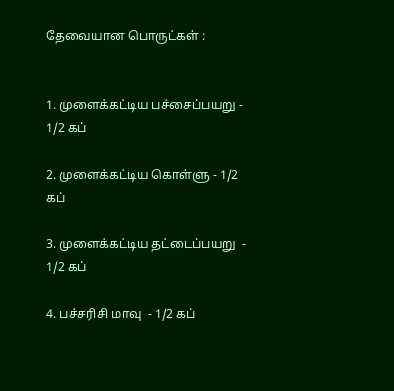தேவையான பொருட்கள் :


1. முளைக்கட்டிய பச்சைப்பயறு - 1/2 கப்

2. முளைக்கட்டிய கொள்ளு - 1/2 கப்

3. முளைக்கட்டிய தட்டைப்பயறு  - 1/2 கப்

4. பச்சரிசி மாவு  - 1/2 கப்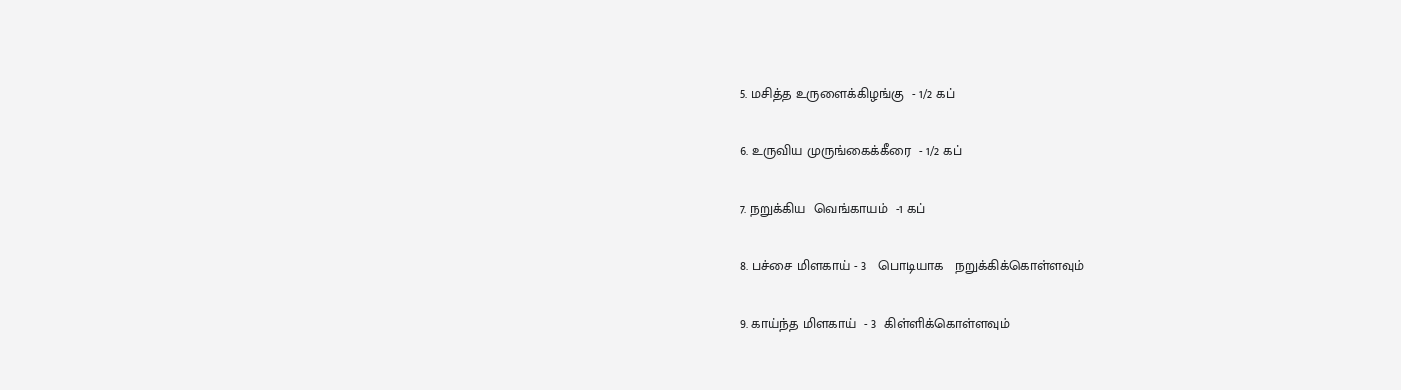5. மசித்த உருளைக்கிழங்கு  - 1/2 கப்

6. உருவிய முருங்கைக்கீரை  - 1/2 கப்

7. நறுக்கிய  வெங்காயம்  -1 கப்

8. பச்சை மிளகாய் - 3   பொடியாக   நறுக்கிக்கொள்ளவும்

9. காய்ந்த மிளகாய்  - 3  கிள்ளிக்கொள்ளவும்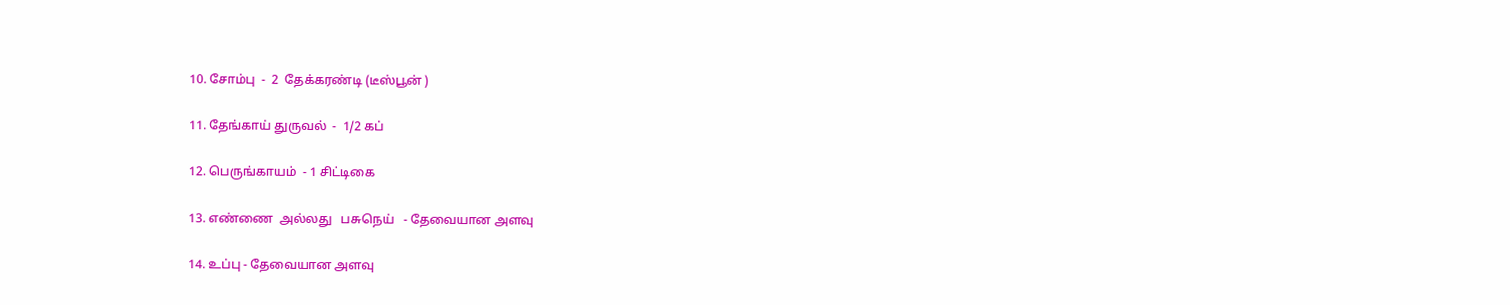10. சோம்பு  -  2  தேக்கரண்டி (டீஸ்பூன் )

11. தேங்காய் துருவல்  -  1/2 கப்

12. பெருங்காயம்  - 1 சிட்டிகை

13. எண்ணை  அல்லது   பசுநெய்   - தேவையான அளவு

14. உப்பு - தேவையான அளவு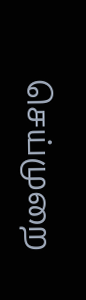செய்முறை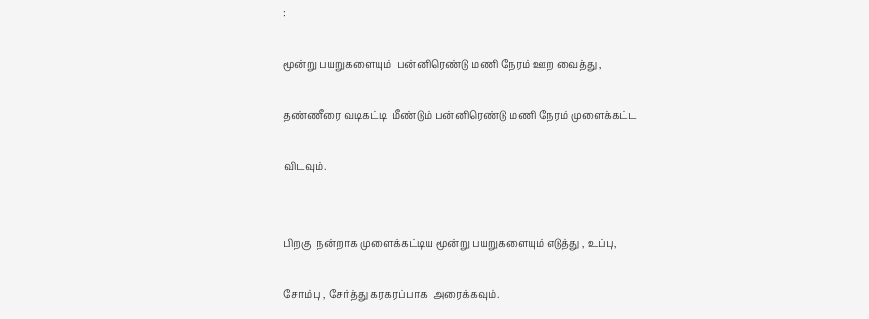:

மூன்று பயறுகளையும்  பன்னிரெண்டு மணி நேரம் ஊற வைத்து ,

தண்ணீரை வடிகட்டி  மீண்டும் பன்னிரெண்டு மணி நேரம் முளைக்கட்ட

விடவும்.


பிறகு  நன்றாக முளைக்கட்டிய மூன்று பயறுகளையும் எடுத்து , உப்பு,

சோம்பு , சேர்த்து கரகரப்பாக  அரைக்கவும்.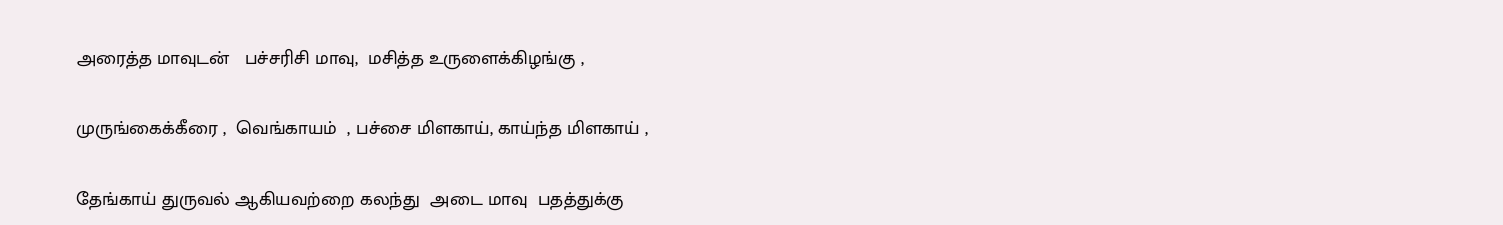அரைத்த மாவுடன்   பச்சரிசி மாவு,  மசித்த உருளைக்கிழங்கு ,

முருங்கைக்கீரை ,  வெங்காயம்  , பச்சை மிளகாய், காய்ந்த மிளகாய் ,

தேங்காய் துருவல் ஆகியவற்றை கலந்து  அடை மாவு  பதத்துக்கு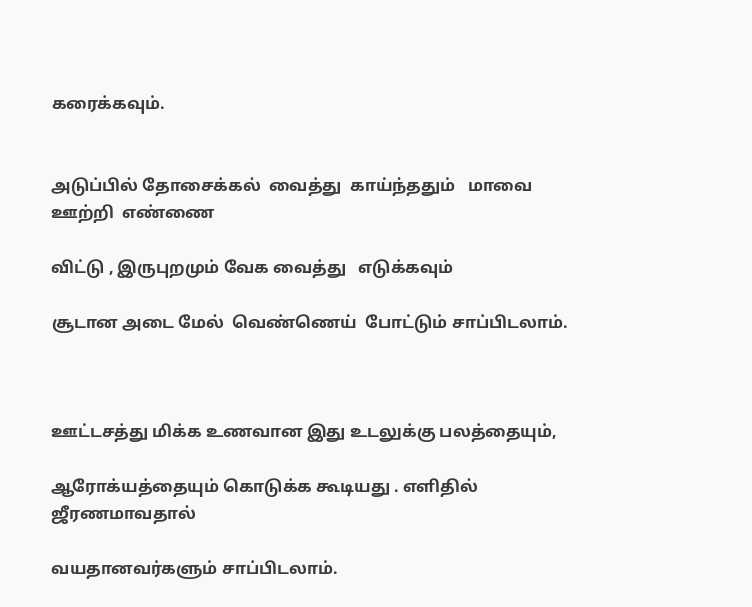கரைக்கவும்.


அடுப்பில் தோசைக்கல்  வைத்து  காய்ந்ததும்   மாவை  ஊற்றி  எண்ணை

விட்டு , இருபுறமும் வேக வைத்து   எடுக்கவும்

சூடான அடை மேல்  வெண்ணெய்  போட்டும் சாப்பிடலாம்.



ஊட்டசத்து மிக்க உணவான இது உடலுக்கு பலத்தையும்,

ஆரோக்யத்தையும் கொடுக்க கூடியது . எளிதில் ஜீரணமாவதால்

வயதானவர்களும் சாப்பிடலாம்.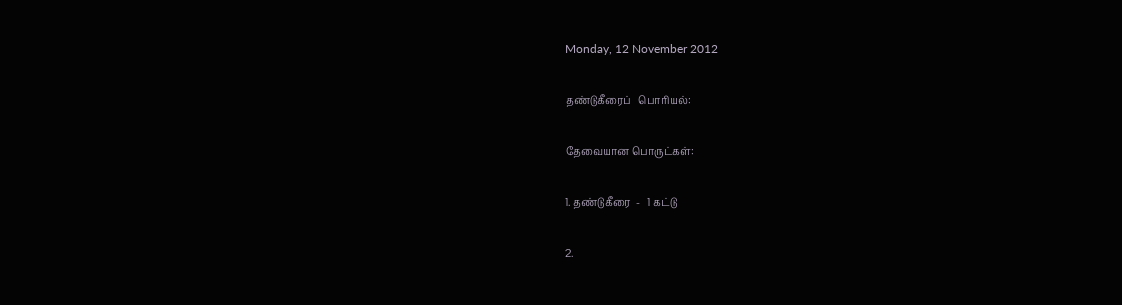Monday, 12 November 2012

தண்டுகீரைப்   பொரியல்:

தேவையான பொருட்கள்:

1. தண்டுகீரை  -   1 கட்டு

2.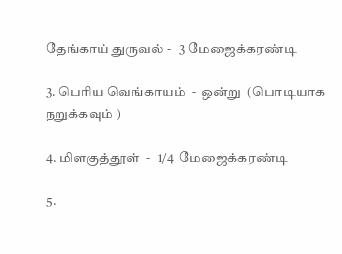தேங்காய் துருவல் -   3 மேஜைக்கரண்டி

3. பெரிய வெங்காயம்  -  ஒன்று  (பொடியாக நறுக்கவும் )

4. மிளகுத்தூள்  -   1/4  மேஜைக்கரண்டி

5.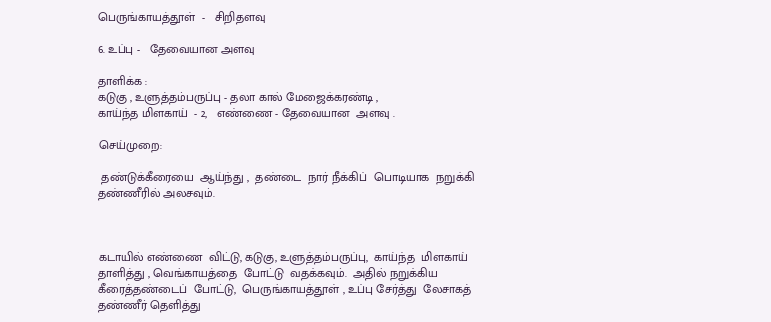பெருங்காயத்தூள்  -   சிறிதளவு

6. உப்பு -   தேவையான அளவு

தாளிக்க :
கடுகு , உளுத்தம்பருப்பு - தலா கால் மேஜைக்கரண்டி ,
காய்ந்த மிளகாய்  - 2,   எண்ணை - தேவையான  அளவு .

செய்முறை:

 தண்டுக்கீரையை  ஆய்ந்து ,  தண்டை  நார் நீக்கிப்  பொடியாக  நறுக்கி  தண்ணீரில் அலசவும்.



கடாயில் எண்ணை  விட்டு, கடுகு, உளுத்தம்பருப்பு,  காய்ந்த  மிளகாய்  தாளித்து , வெங்காயத்தை  போட்டு  வதக்கவும்.  அதில் நறுக்கிய  கீரைத்தண்டைப்  போட்டு,  பெருங்காயத்தூள் , உப்பு சேர்த்து  லேசாகத் தண்ணீர் தெளித்து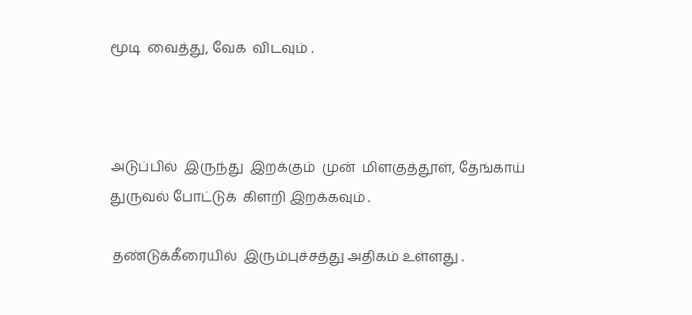மூடி  வைத்து, வேக  விடவும் .



அடுப்பில்  இருந்து  இறக்கும்  முன்  மிளகுத்தூள், தேங்காய்  துருவல் போட்டுக்  கிளறி இறக்கவும் .

 தண்டுக்கீரையில்  இரும்புச்சத்து அதிகம் உள்ளது .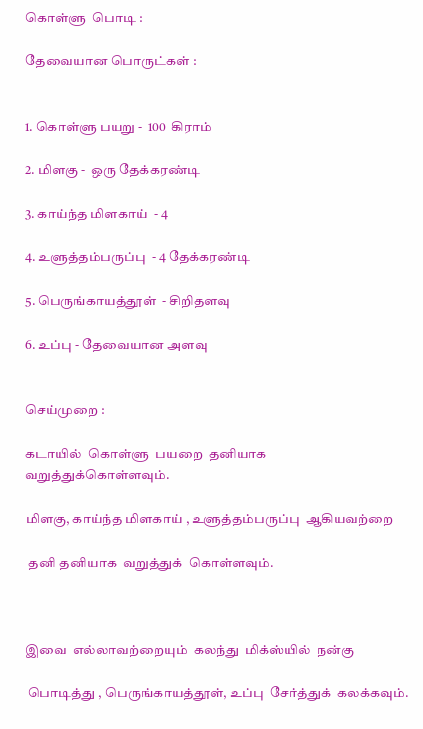கொள்ளு  பொடி :

தேவையான பொருட்கள் :


1. கொள்ளு பயறு -  100  கிராம்

2. மிளகு -  ஒரு தேக்கரண்டி

3. காய்ந்த மிளகாய்  - 4

4. உளுத்தம்பருப்பு  - 4 தேக்கரண்டி

5. பெருங்காயத்தூள்  - சிறிதளவு

6. உப்பு - தேவையான அளவு


செய்முறை :

கடாயில்  கொள்ளு  பயறை  தனியாக  வறுத்துக்கொள்ளவும்.

மிளகு, காய்ந்த மிளகாய் , உளுத்தம்பருப்பு  ஆகியவற்றை

 தனி தனியாக  வறுத்துக்  கொள்ளவும்.



இவை  எல்லாவற்றையும்  கலந்து  மிக்ஸ்யில்  நன்கு

 பொடித்து , பெருங்காயத்தூள், உப்பு  சேர்த்துக்  கலக்கவும்.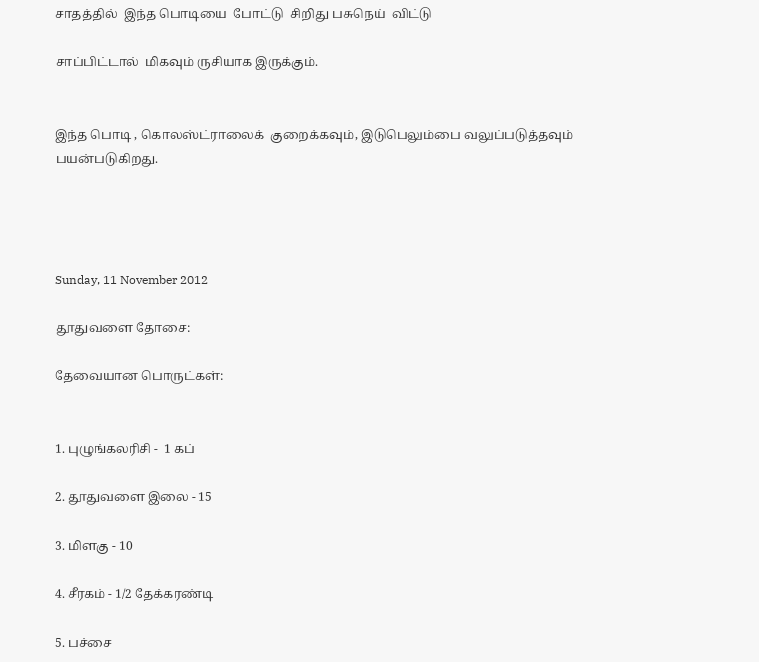சாதத்தில்  இந்த பொடியை  போட்டு  சிறிது பசுநெய்  விட்டு

சாப்பிட்டால்  மிகவும் ருசியாக இருக்கும்.


இந்த பொடி , கொலஸ்ட்ராலைக்  குறைக்கவும், இடுபெலும்பை வலுப்படுத்தவும்  பயன்படுகிறது.




Sunday, 11 November 2012

தூதுவளை தோசை:

தேவையான பொருட்கள்:


1. புழுங்கலரிசி -  1 கப்

2. தூதுவளை இலை - 15

3. மிளகு - 10

4. சீரகம் - 1/2 தேக்கரண்டி

5. பச்சை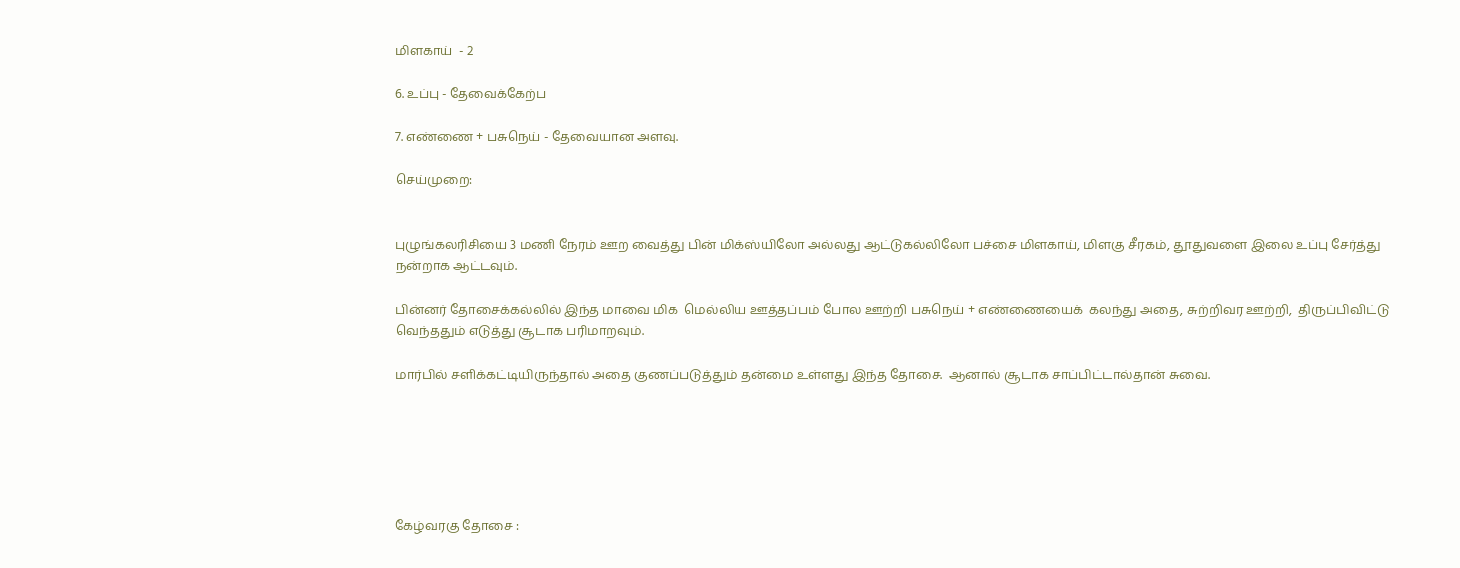மிளகாய்  - 2

6. உப்பு - தேவைக்கேற்ப

7. எண்ணை + பசுநெய் - தேவையான அளவு.

செய்முறை:


புழுங்கலரிசியை 3 மணி நேரம் ஊற வைத்து பின் மிக்ஸ்யிலோ அல்லது ஆட்டுகல்லிலோ பச்சை மிளகாய், மிளகு சீரகம், தூதுவளை இலை உப்பு சேர்த்து நன்றாக ஆட்டவும்.

பின்னர் தோசைக்கல்லில் இந்த மாவை மிக  மெல்லிய ஊத்தப்பம் போல ஊற்றி பசுநெய் + எண்ணையைக்  கலந்து அதை, சுற்றிவர ஊற்றி,  திருப்பிவிட்டு வெந்ததும் எடுத்து சூடாக பரிமாறவும்.

மார்பில் சளிக்கட்டியிருந்தால் அதை குணப்படுத்தும் தன்மை உள்ளது இந்த தோசை.  ஆனால் சூடாக சாப்பிட்டால்தான் சுவை.






கேழ்வரகு தோசை :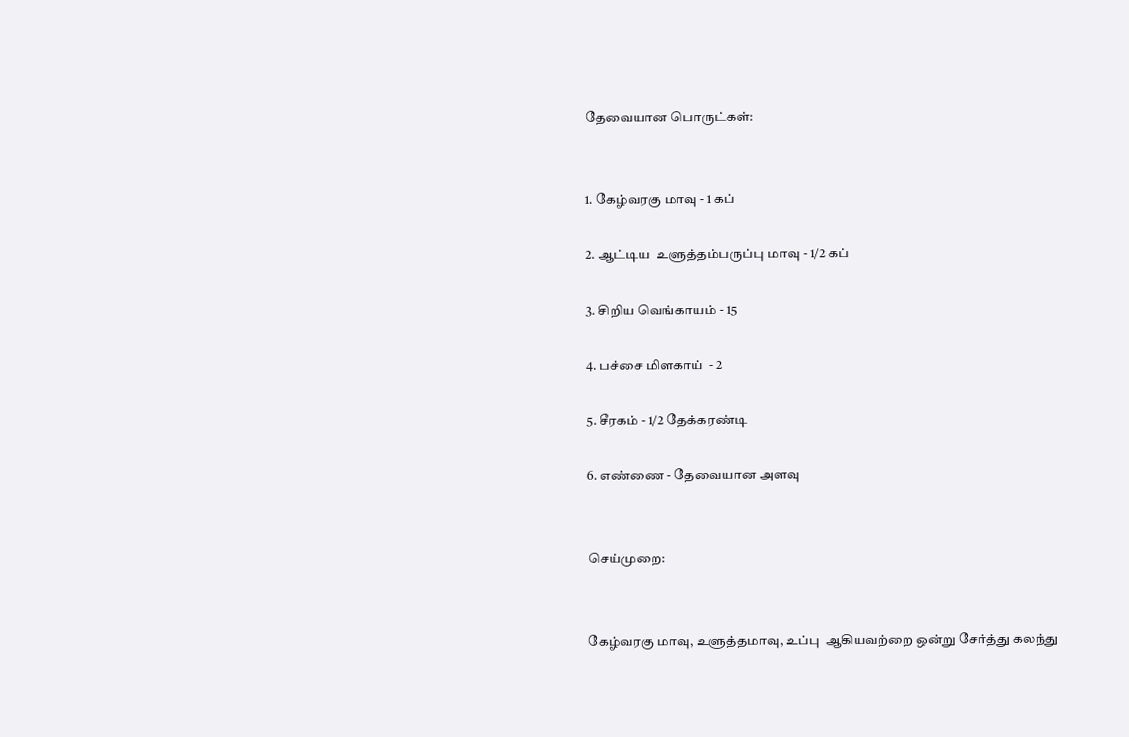தேவையான பொருட்கள்:


1. கேழ்வரகு மாவு - 1 கப்

2. ஆட்டிய  உளுத்தம்பருப்பு மாவு - 1/2 கப்

3. சிறிய வெங்காயம் - 15

4. பச்சை மிளகாய்  - 2

5. சீரகம் - 1/2 தேக்கரண்டி

6. எண்ணை - தேவையான அளவு


செய்முறை:


கேழ்வரகு மாவு, உளுத்தமாவு, உப்பு  ஆகியவற்றை ஒன்று சேர்த்து கலந்து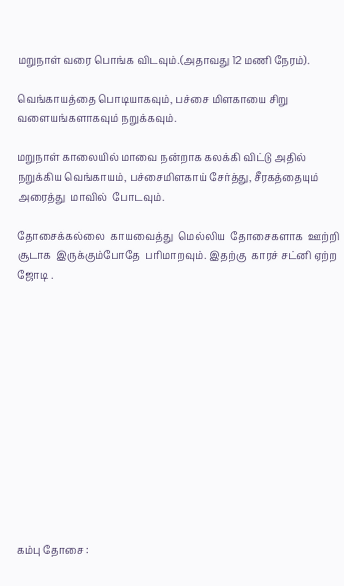மறுநாள் வரை பொங்க விடவும்.(அதாவது 12 மணி நேரம்).

வெங்காயத்தை பொடியாகவும், பச்சை மிளகாயை சிறு வளையங்களாகவும் நறுக்கவும்.

மறுநாள் காலையில் மாவை நன்றாக கலக்கி விட்டு அதில் நறுக்கிய வெங்காயம், பச்சைமிளகாய் சேர்த்து, சீரகத்தையும்  அரைத்து  மாவில்  போடவும்.

தோசைக்கல்லை  காயவைத்து  மெல்லிய  தோசைகளாக  ஊற்றி  சூடாக  இருக்கும்போதே  பரிமாறவும். இதற்கு  காரச் சட்னி ஏற்ற ஜோடி .













கம்பு தோசை :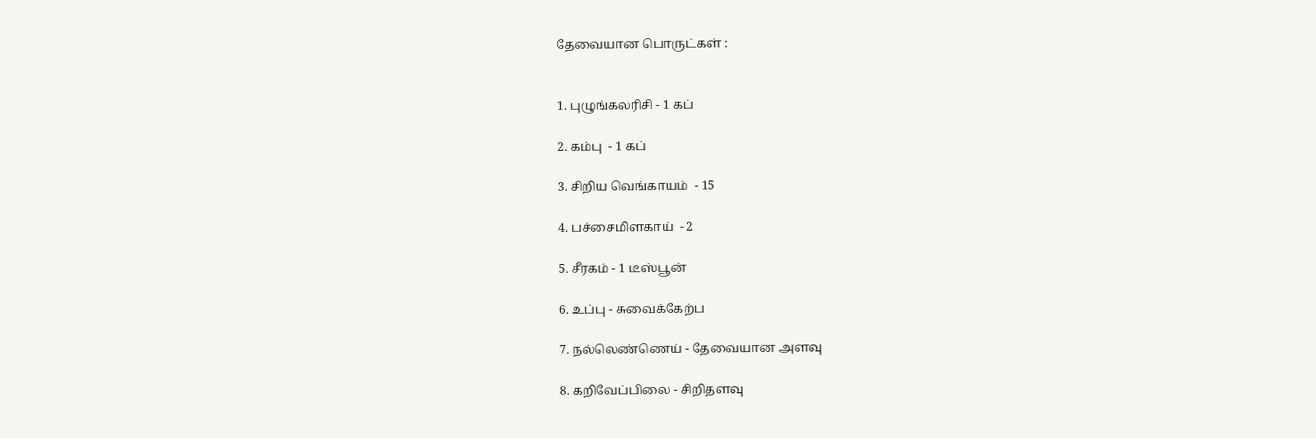தேவையான பொருட்கள் :


1. புழுங்கலரிசி - 1 கப்

2. கம்பு  - 1 கப்

3. சிறிய வெங்காயம்  - 15

4. பச்சைமிளகாய்  - 2

5. சீரகம் - 1 டீஸ்பூன்

6. உப்பு - சுவைக்கேற்ப

7. நல்லெண்ணெய் - தேவையான அளவு

8. கறிவேப்பிலை - சிறிதளவு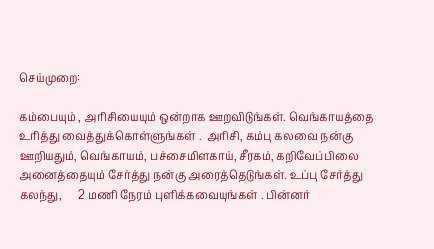செய்முறை:

கம்பையும் , அரிசியையும் ஒன்றாக ஊறவிடுங்கள். வெங்காயத்தை உரித்து வைத்துக்கொள்ளுங்கள் .  அரிசி, கம்பு கலவை நன்கு ஊறியதும், வெங்காயம், பச்சைமிளகாய், சீரகம், கறிவேப்பிலை அனைத்தையும் சேர்த்து நன்கு அரைத்தெடுங்கள். உப்பு சேர்த்து கலந்து,      2 மணி நேரம் புளிக்கவையுங்கள் . பின்னர்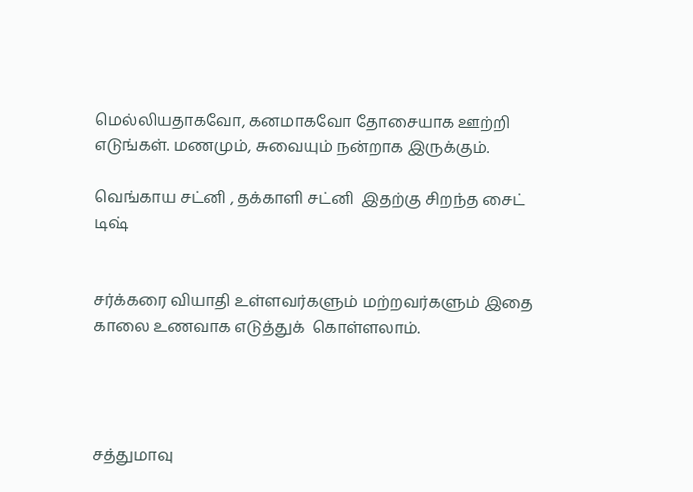மெல்லியதாகவோ, கனமாகவோ தோசையாக ஊற்றி எடுங்கள். மணமும், சுவையும் நன்றாக இருக்கும்.

வெங்காய சட்னி , தக்காளி சட்னி  இதற்கு சிறந்த சைட் டிஷ்


சர்க்கரை வியாதி உள்ளவர்களும் மற்றவர்களும் இதை காலை உணவாக எடுத்துக்  கொள்ளலாம்.




சத்துமாவு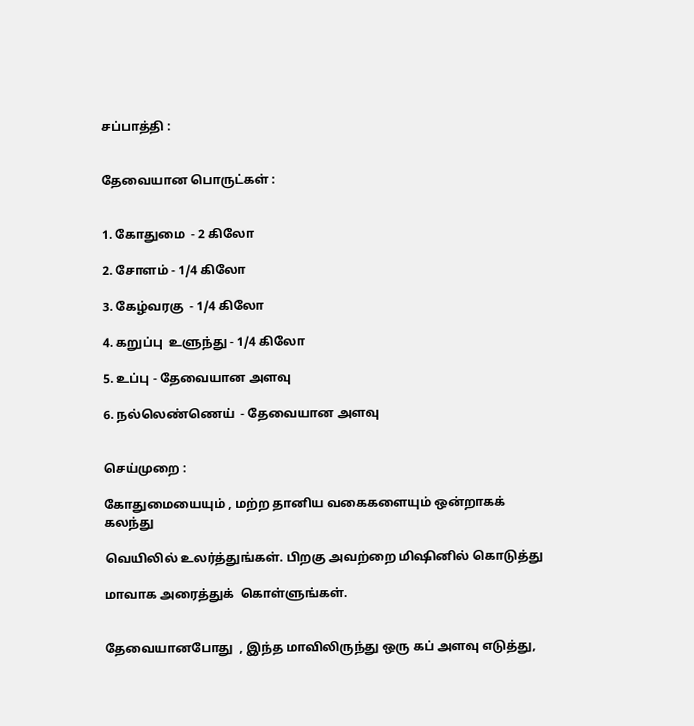சப்பாத்தி :


தேவையான பொருட்கள் :


1. கோதுமை  - 2 கிலோ

2. சோளம் - 1/4 கிலோ

3. கேழ்வரகு  - 1/4 கிலோ

4. கறுப்பு  உளுந்து - 1/4 கிலோ

5. உப்பு - தேவையான அளவு

6. நல்லெண்ணெய்  - தேவையான அளவு


செய்முறை :

கோதுமையையும் , மற்ற தானிய வகைகளையும் ஒன்றாகக் கலந்து

வெயிலில் உலர்த்துங்கள். பிறகு அவற்றை மிஷினில் கொடுத்து

மாவாக அரைத்துக்  கொள்ளுங்கள்.


தேவையானபோது  , இந்த மாவிலிருந்து ஒரு கப் அளவு எடுத்து,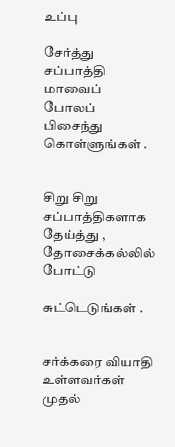உப்பு

சேர்த்து சப்பாத்தி மாவைப் போலப்  பிசைந்து கொள்ளுங்கள் .


சிறு சிறு  சப்பாத்திகளாக தேய்த்து , தோசைக்கல்லில் போட்டு

சுட்டெடுங்கள் .


சர்க்கரை வியாதி உள்ளவர்கள் முதல்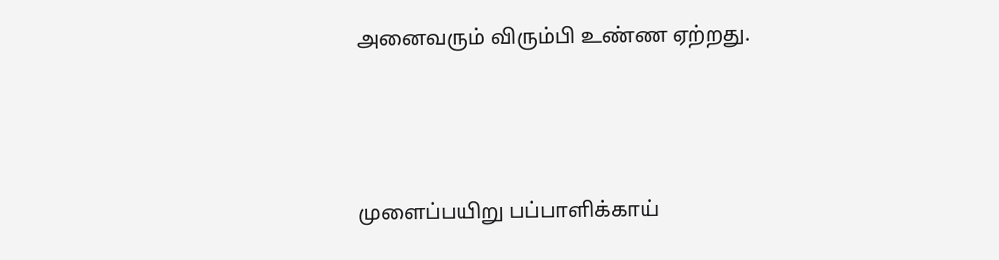அனைவரும் விரும்பி உண்ண ஏற்றது.





முளைப்பயிறு பப்பாளிக்காய்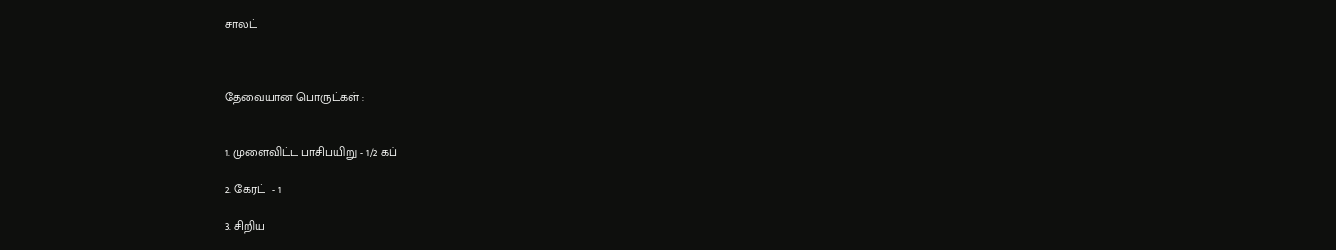சாலட்



தேவையான பொருட்கள் :


1. முளைவிட்ட பாசிபயிறு - 1/2 கப்

2. கேரட்  - 1

3. சிறிய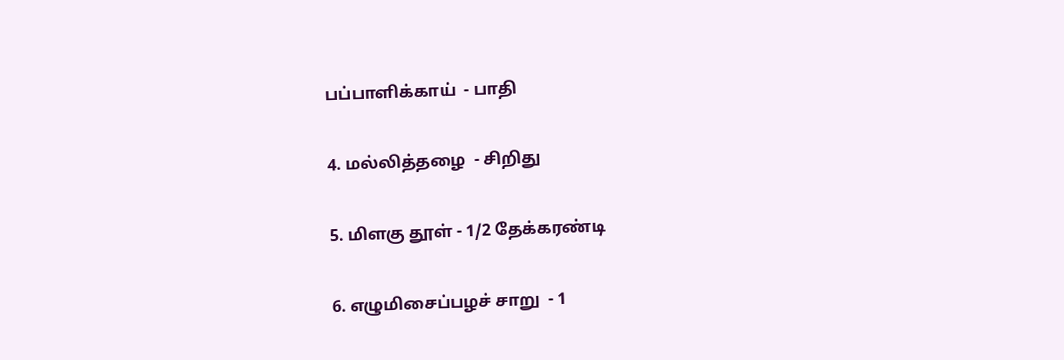பப்பாளிக்காய்  - பாதி

4. மல்லித்தழை  - சிறிது

5. மிளகு தூள் - 1/2 தேக்கரண்டி

6. எழுமிசைப்பழச் சாறு  - 1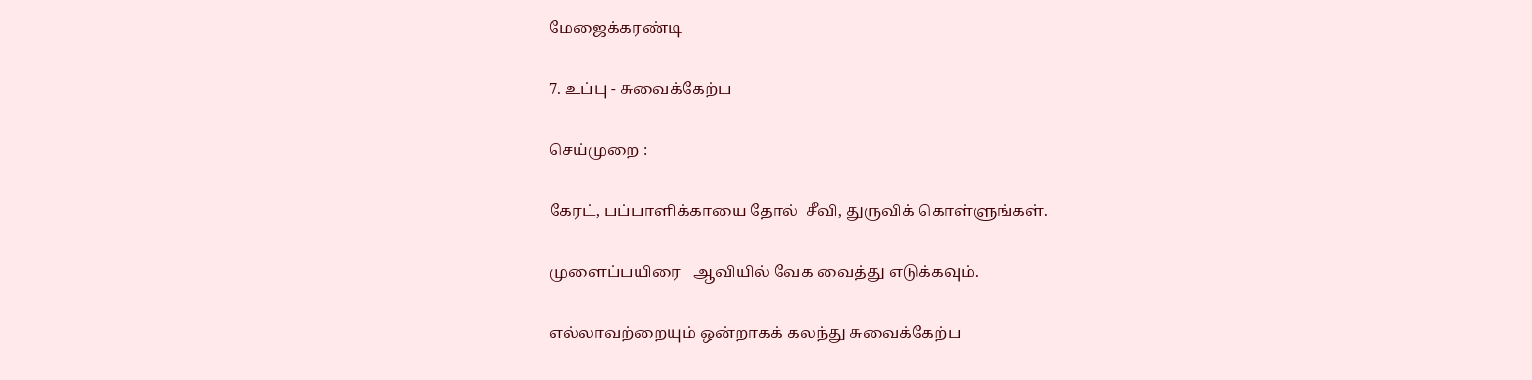மேஜைக்கரண்டி

7. உப்பு - சுவைக்கேற்ப

செய்முறை :

கேரட், பப்பாளிக்காயை தோல்  சீவி, துருவிக் கொள்ளுங்கள்.

முளைப்பயிரை   ஆவியில் வேக வைத்து எடுக்கவும்.

எல்லாவற்றையும் ஒன்றாகக் கலந்து சுவைக்கேற்ப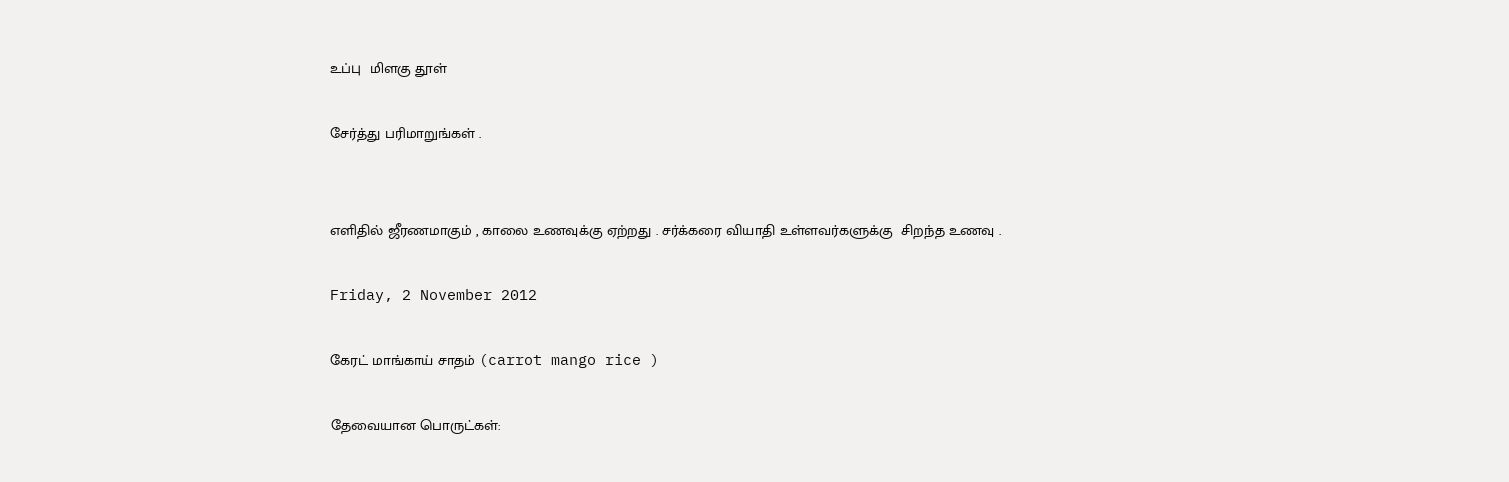உப்பு  மிளகு தூள்

சேர்த்து பரிமாறுங்கள் .


எளிதில் ஜீரணமாகும் , காலை உணவுக்கு ஏற்றது . சர்க்கரை வியாதி உள்ளவர்களுக்கு  சிறந்த உணவு .

Friday, 2 November 2012

கேரட் மாங்காய் சாதம் (carrot mango rice )

தேவையான பொருட்கள்: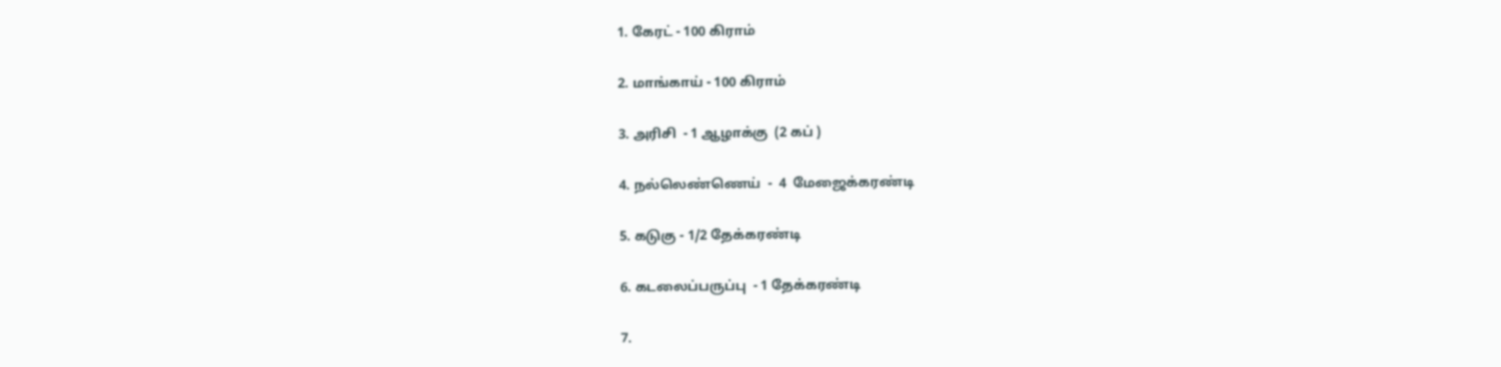1. கேரட் - 100 கிராம்

2. மாங்காய் - 100 கிராம்

3. அரிசி  - 1 ஆழாக்கு  (2 கப் )

4. நல்லெண்ணெய்  -  4  மேஜைக்கரண்டி

5. கடுகு - 1/2 தேக்கரண்டி

6. கடலைப்பருப்பு  - 1 தேக்கரண்டி

7.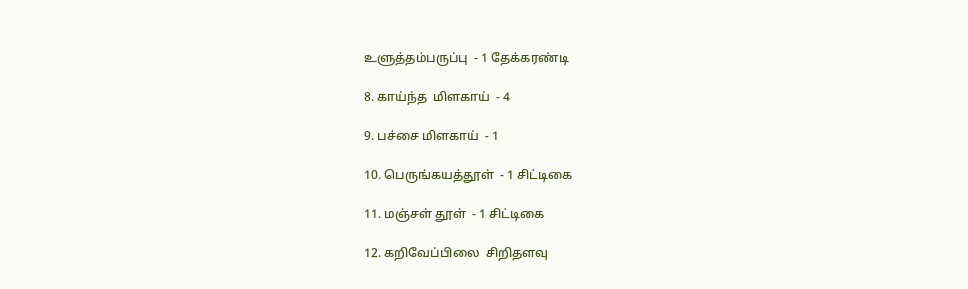உளுத்தம்பருப்பு  - 1 தேக்கரண்டி

8. காய்ந்த  மிளகாய்  - 4

9. பச்சை மிளகாய்  - 1

10. பெருங்கயத்தூள்  - 1 சிட்டிகை

11. மஞ்சள் தூள்  - 1 சிட்டிகை

12. கறிவேப்பிலை  சிறிதளவு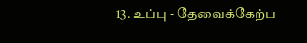13. உப்பு - தேவைக்கேற்ப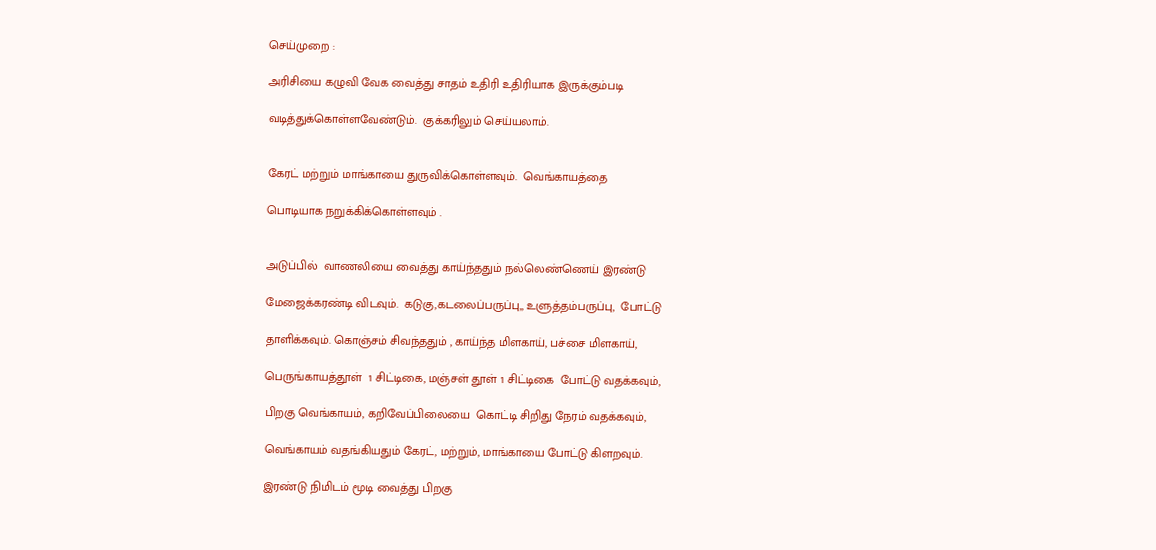செய்முறை :

அரிசியை கழுவி வேக வைத்து சாதம் உதிரி உதிரியாக இருக்கும்படி

வடித்துக்கொள்ளவேண்டும்.  குக்கரிலும் செய்யலாம்.


கேரட் மற்றும் மாங்காயை துருவிக்கொள்ளவும்.  வெங்காயத்தை

பொடியாக நறுக்கிக்கொள்ளவும் .


அடுப்பில்  வாணலியை வைத்து காய்ந்ததும் நல்லெண்ணெய் இரண்டு

மேஜைக்கரண்டி விடவும்.  கடுகு,கடலைப்பருப்பு,, உளுத்தம்பருப்பு,  போட்டு

தாளிக்கவும். கொஞ்சம் சிவந்ததும் , காய்ந்த மிளகாய், பச்சை மிளகாய்,

பெருங்காயத்தூள்  1 சிட்டிகை, மஞ்சள் தூள் 1 சிட்டிகை  போட்டு வதக்கவும்,

பிறகு வெங்காயம், கறிவேப்பிலையை  கொட்டி சிறிது நேரம் வதக்கவும்,

வெங்காயம் வதங்கியதும் கேரட், மற்றும், மாங்காயை போட்டு கிளறவும்.

இரண்டு நிமிடம் மூடி வைத்து பிறகு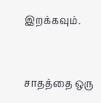இறக்கவும்.


சாதத்தை ஒரு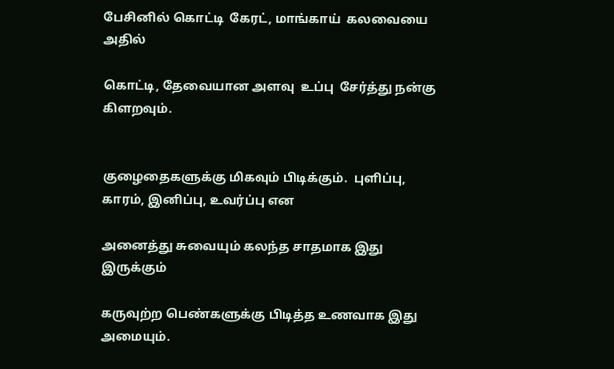பேசினில் கொட்டி  கேரட், மாங்காய்  கலவையை அதில்

கொட்டி, தேவையான அளவு  உப்பு  சேர்த்து நன்கு கிளறவும்.


குழைதைகளுக்கு மிகவும் பிடிக்கும்.  புளிப்பு, காரம், இனிப்பு, உவர்ப்பு என

அனைத்து சுவையும் கலந்த சாதமாக இது இருக்கும்

கருவுற்ற பெண்களுக்கு பிடித்த உணவாக இது அமையும்.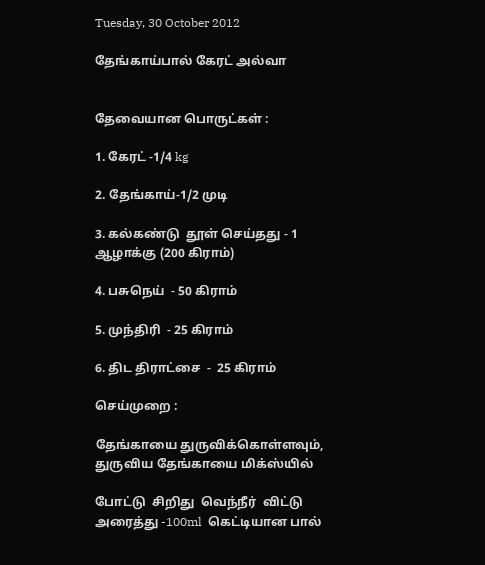Tuesday, 30 October 2012

தேங்காய்பால் கேரட் அல்வா


தேவையான பொருட்கள் :

1. கேரட் -1/4 kg

2. தேங்காய்-1/2 முடி

3. கல்கண்டு  தூள் செய்தது - 1 ஆழாக்கு (200 கிராம்)

4. பசுநெய்  - 50 கிராம்

5. முந்திரி  - 25 கிராம்

6. திட திராட்சை  -  25 கிராம்

செய்முறை :

தேங்காயை துருவிக்கொள்ளவும், துருவிய தேங்காயை மிக்ஸ்யில்

போட்டு  சிறிது  வெந்நீர்  விட்டு  அரைத்து -100ml  கெட்டியான பால்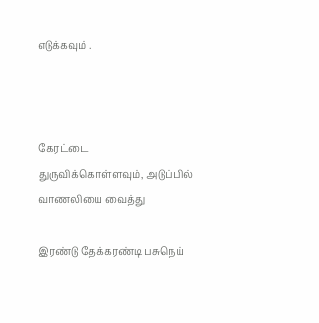எடுக்கவும் .



கேரட்டை துருவிக்கொள்ளவும், அடுப்பில் வாணலியை வைத்து

இரண்டு தேக்கரண்டி பசுநெய்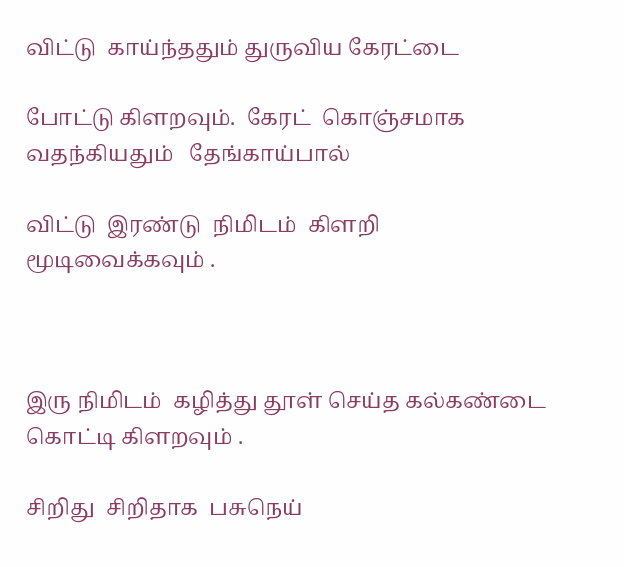விட்டு  காய்ந்ததும் துருவிய கேரட்டை

போட்டு கிளறவும்.  கேரட்  கொஞ்சமாக வதந்கியதும்   தேங்காய்பால்

விட்டு  இரண்டு  நிமிடம்  கிளறி  மூடிவைக்கவும் .



இரு நிமிடம்  கழித்து தூள் செய்த கல்கண்டை கொட்டி கிளறவும் .

சிறிது  சிறிதாக  பசுநெய்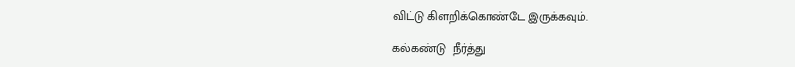விட்டு கிளறிக்கொண்டே இருக்கவும்.

கல்கண்டு  நீர்த்து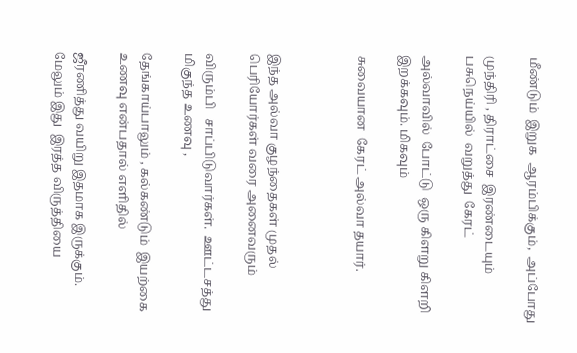மீண்டும்  இறுக  ஆரம்பிக்கும்,  அப்போது

முந்திரி , திராட்சை  இரண்டையும்  பசுநெய்யில்  வறுத்து  கேரட்

அல்வாவில்  போட்டு  ஒரு கிளறு கிளறி இறக்கவும். மிகவும்

சுவையான  கேரட் அல்வா தயார்.



இந்த அல்வா குழந்தைகள் முதல் பெரியோர்கள் வரை அனைவரும்

விரும்பி   சாப்பிடுவார்கள்.  ஊட்டசத்து மிகுந்த உணவு ,

தேங்காய்பாலும் , கல்கண்டும்  இயற்கை உணவு என்பதால் எளிதில்

ஜீரணித்து வயிறு இதமாக இருக்கும்.  மேலும் இது  இரத்த விருத்தியை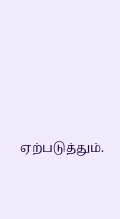ஏற்படுத்தும்.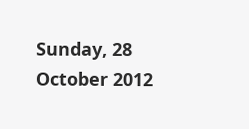Sunday, 28 October 2012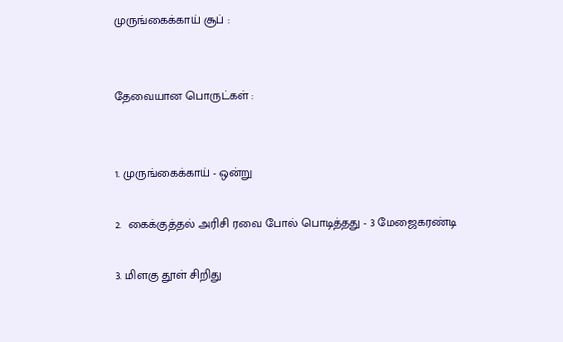முருங்கைக்காய் சூப் :


தேவையான பொருட்கள் :


1. முருங்கைக்காய் - ஒன்று

2.  கைக்குத்தல் அரிசி ரவை போல் பொடித்தது - 3 மேஜைகரண்டி

3. மிளகு தூள் சிறிது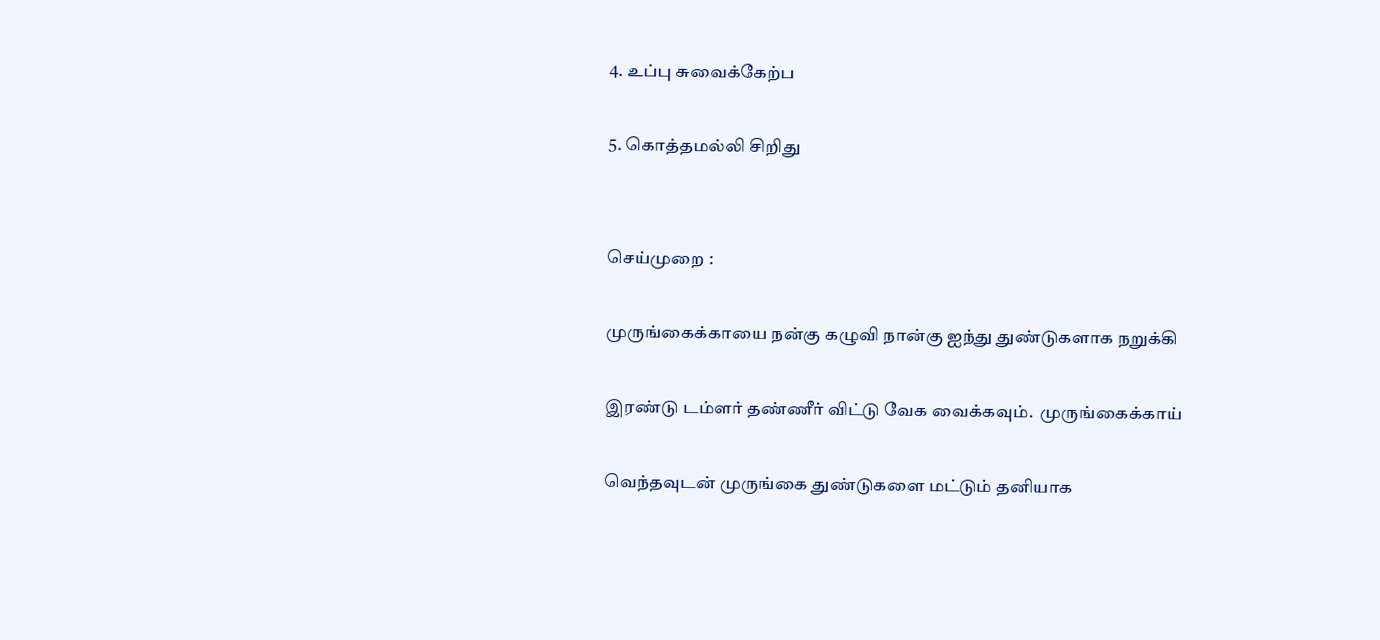4. உப்பு சுவைக்கேற்ப

5. கொத்தமல்லி சிறிது


செய்முறை :

முருங்கைக்காயை நன்கு கழுவி நான்கு ஐந்து துண்டுகளாக நறுக்கி

இரண்டு டம்ளர் தண்ணீர் விட்டு வேக வைக்கவும்.  முருங்கைக்காய்

வெந்தவுடன் முருங்கை துண்டுகளை மட்டும் தனியாக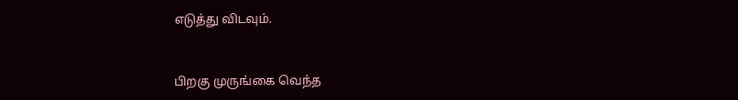எடுத்து விடவும்.


பிறகு முருங்கை வெந்த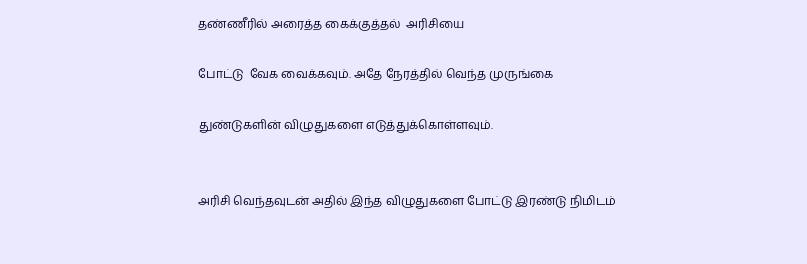தண்ணீரில் அரைத்த கைக்குத்தல்  அரிசியை

போட்டு  வேக வைக்கவும். அதே நேரத்தில் வெந்த முருங்கை

துண்டுகளின் விழுதுகளை எடுத்துக்கொள்ளவும்.


அரிசி வெந்தவுடன் அதில் இந்த விழுதுகளை போட்டு இரண்டு நிமிடம்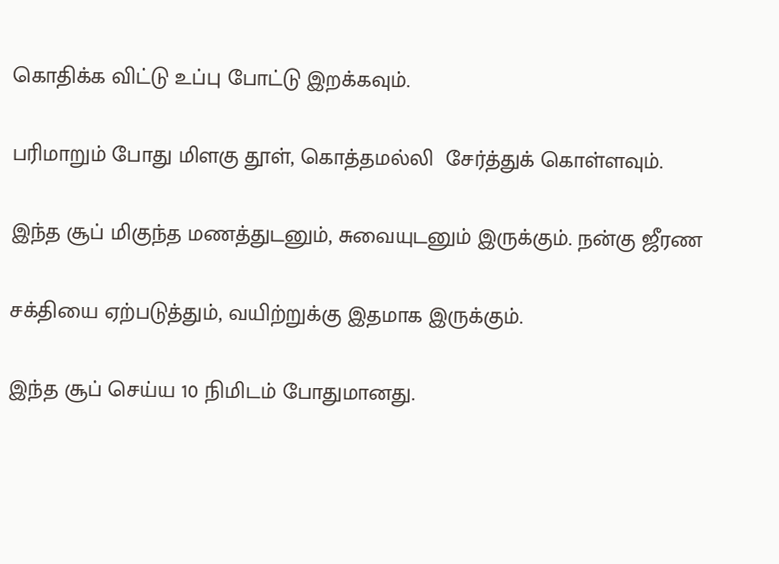கொதிக்க விட்டு உப்பு போட்டு இறக்கவும்.

பரிமாறும் போது மிளகு தூள், கொத்தமல்லி  சேர்த்துக் கொள்ளவும்.

இந்த சூப் மிகுந்த மணத்துடனும், சுவையுடனும் இருக்கும். நன்கு ஜீரண

சக்தியை ஏற்படுத்தும், வயிற்றுக்கு இதமாக இருக்கும்.

இந்த சூப் செய்ய 10 நிமிடம் போதுமானது.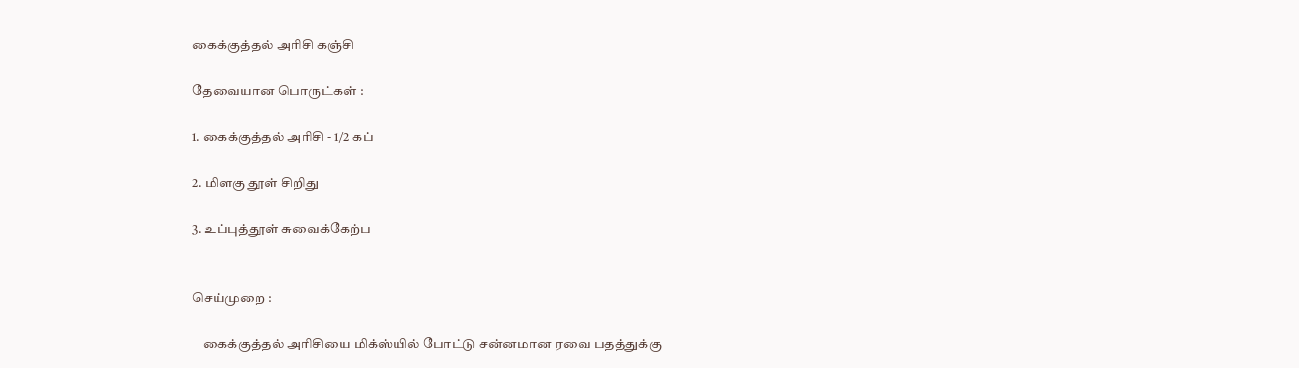கைக்குத்தல் அரிசி கஞ்சி

தேவையான பொருட்கள் :

1. கைக்குத்தல் அரிசி - 1/2 கப்

2. மிளகு தூள் சிறிது

3. உப்புத்தூள் சுவைக்கேற்ப


செய்முறை :

    கைக்குத்தல் அரிசியை மிக்ஸ்யில் போட்டு சன்னமான ரவை பதத்துக்கு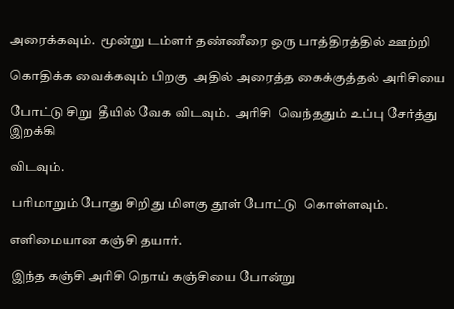அரைக்கவும்.  மூன்று டம்ளர் தண்ணீரை ஒரு பாத்திரத்தில் ஊற்றி

கொதிக்க வைக்கவும் பிறகு  அதில் அரைத்த கைக்குத்தல் அரிசியை

போட்டு சிறு  தீயில் வேக விடவும்.  அரிசி  வெந்ததும் உப்பு சேர்த்து இறக்கி

விடவும்.

 பரிமாறும் போது சிறிது மிளகு தூள் போட்டு  கொள்ளவும்.

எளிமையான கஞ்சி தயார்.

 இந்த கஞ்சி அரிசி நொய் கஞ்சியை போன்று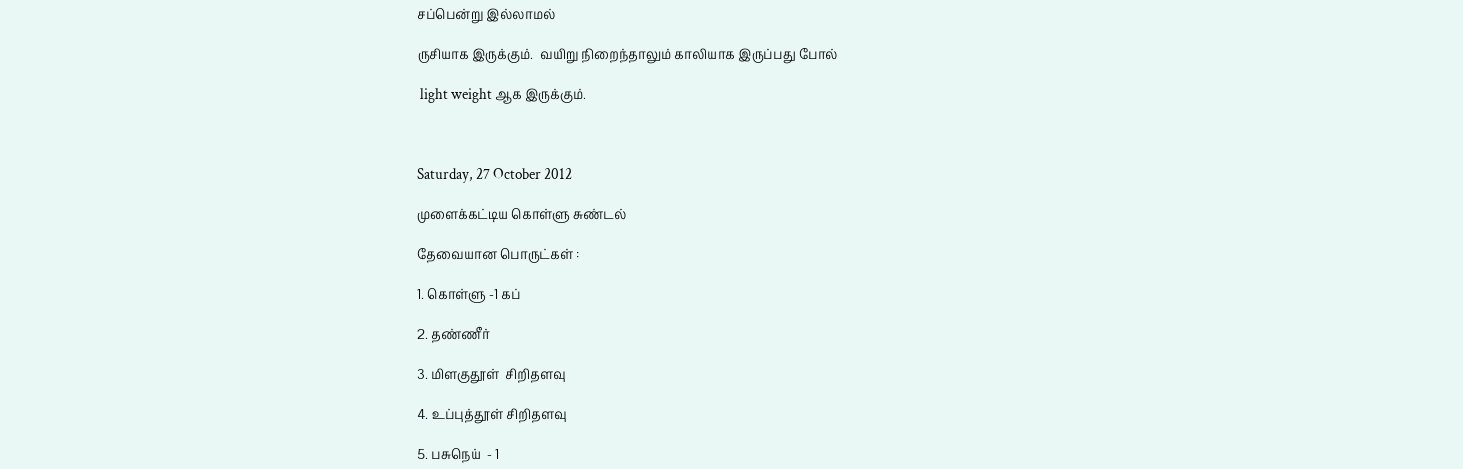சப்பென்று இல்லாமல்

ருசியாக இருக்கும்.  வயிறு நிறைந்தாலும் காலியாக இருப்பது போல்

 light weight ஆக இருக்கும்.



Saturday, 27 October 2012

முளைக்கட்டிய கொள்ளு சுண்டல்

தேவையான பொருட்கள் :

1. கொள்ளு -1 கப்

2. தண்ணீர்

3. மிளகுதூள்  சிறிதளவு

4. உப்புத்தூள் சிறிதளவு

5. பசுநெய்  - 1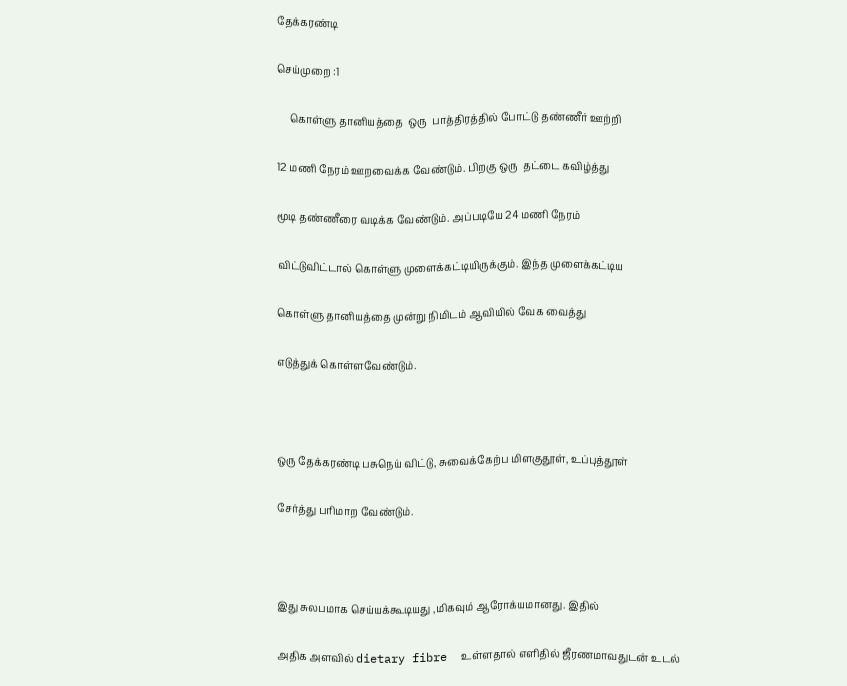தேக்கரண்டி

செய்முறை :1

     கொள்ளு தானியத்தை  ஒரு  பாத்திரத்தில் போட்டு தண்ணீர் ஊற்றி

12 மணி நேரம் ஊறவைக்க வேண்டும். பிறகு ஒரு  தட்டை கவிழ்த்து

மூடி தண்ணீரை வடிக்க வேண்டும். அப்படியே 24 மணி நேரம்

விட்டுவிட்டால் கொள்ளு முளைக்கட்டியிருக்கும். இந்த முளைக்கட்டிய

கொள்ளு தானியத்தை முன்று நிமிடம் ஆவியில் வேக வைத்து

எடுத்துக் கொள்ளவேண்டும்.



ஒரு தேக்கரண்டி பசுநெய் விட்டு, சுவைக்கேற்ப மிளகுதூள், உப்புத்தூள்

சேர்த்து பரிமாற வேண்டும்.



இது சுலபமாக செய்யக்கூடியது ,மிகவும் ஆரோக்யமானது. இதில்

அதிக அளவில் dietary fibre  உள்ளதால் எளிதில் ஜீரணமாவதுடன் உடல்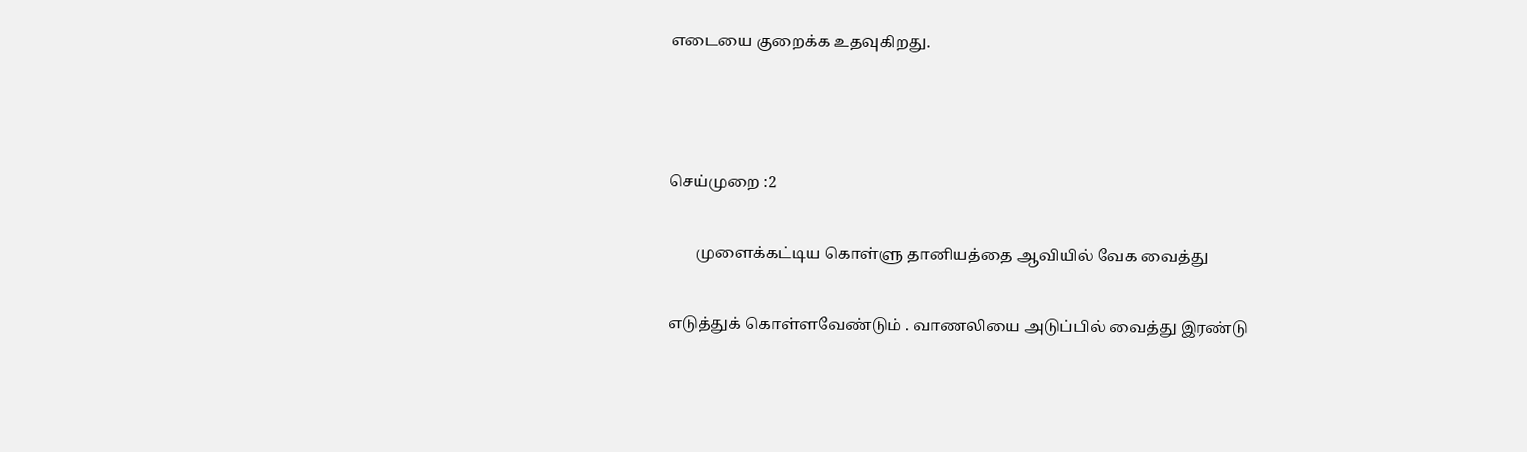எடையை குறைக்க உதவுகிறது.



செய்முறை :2

       முளைக்கட்டிய கொள்ளு தானியத்தை ஆவியில் வேக வைத்து

எடுத்துக் கொள்ளவேண்டும் . வாணலியை அடுப்பில் வைத்து இரண்டு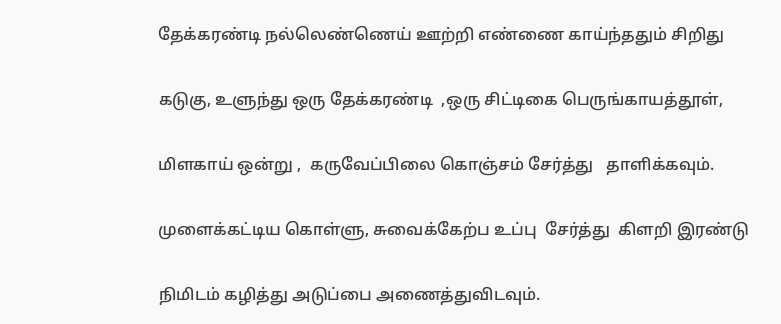தேக்கரண்டி நல்லெண்ணெய் ஊற்றி எண்ணை காய்ந்ததும் சிறிது

கடுகு, உளுந்து ஒரு தேக்கரண்டி  ,ஒரு சிட்டிகை பெருங்காயத்தூள்,

மிளகாய் ஒன்று ,  கருவேப்பிலை கொஞ்சம் சேர்த்து   தாளிக்கவும்.

முளைக்கட்டிய கொள்ளு, சுவைக்கேற்ப உப்பு  சேர்த்து  கிளறி இரண்டு

நிமிடம் கழித்து அடுப்பை அணைத்துவிடவும்.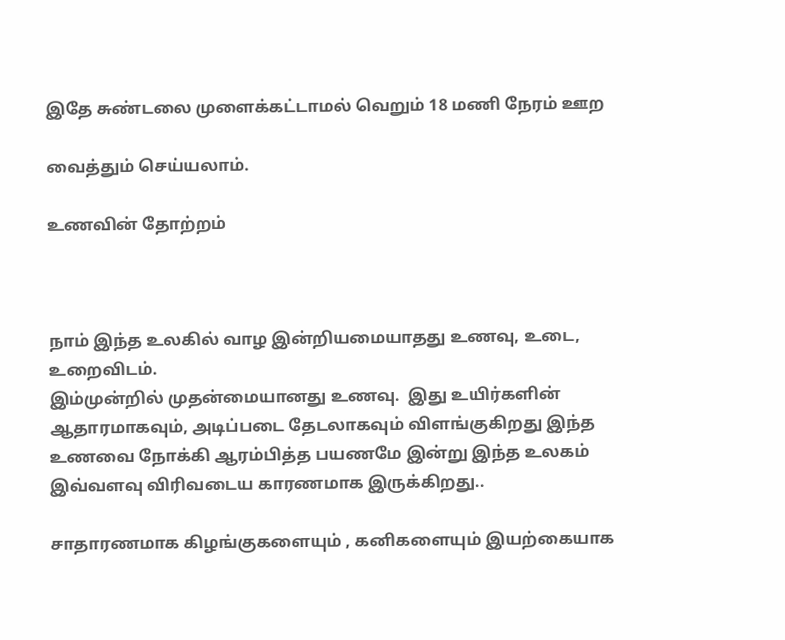இதே சுண்டலை முளைக்கட்டாமல் வெறும் 18 மணி நேரம் ஊற

வைத்தும் செய்யலாம்.

உணவின் தோற்றம்



நாம் இந்த உலகில் வாழ இன்றியமையாதது உணவு, உடை, உறைவிடம்.
இம்முன்றில் முதன்மையானது உணவு.  இது உயிர்களின் ஆதாரமாகவும், அடிப்படை தேடலாகவும் விளங்குகிறது இந்த உணவை நோக்கி ஆரம்பித்த பயணமே இன்று இந்த உலகம் இவ்வளவு விரிவடைய காரணமாக இருக்கிறது..

சாதாரணமாக கிழங்குகளையும் , கனிகளையும் இயற்கையாக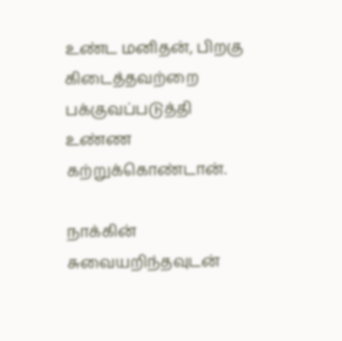உண்ட மனிதன், பிறகு  கிடைத்தவற்றை பக்குவப்படுத்தி  உண்ண கற்றுக்கொண்டான்.

நாக்கின் சுவையறிந்தவுடன்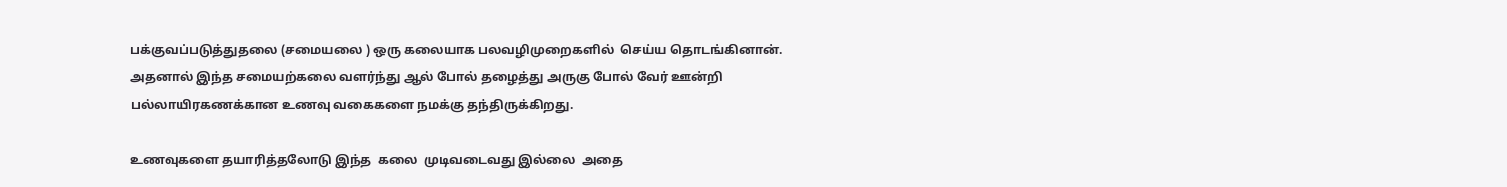பக்குவப்படுத்துதலை (சமையலை ) ஒரு கலையாக பலவழிமுறைகளில்  செய்ய தொடங்கினான்.
அதனால் இந்த சமையற்கலை வளர்ந்து ஆல் போல் தழைத்து அருகு போல் வேர் ஊன்றி பல்லாயிரகணக்கான உணவு வகைகளை நமக்கு தந்திருக்கிறது.

உணவுகளை தயாரித்தலோடு இந்த  கலை  முடிவடைவது இல்லை  அதை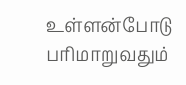உள்ளன்போடு பரிமாறுவதும்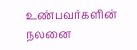உண்பவர்களின் நலனை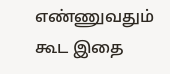எண்ணுவதும்  கூட இதை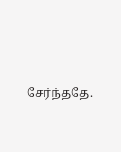சேர்ந்ததே.